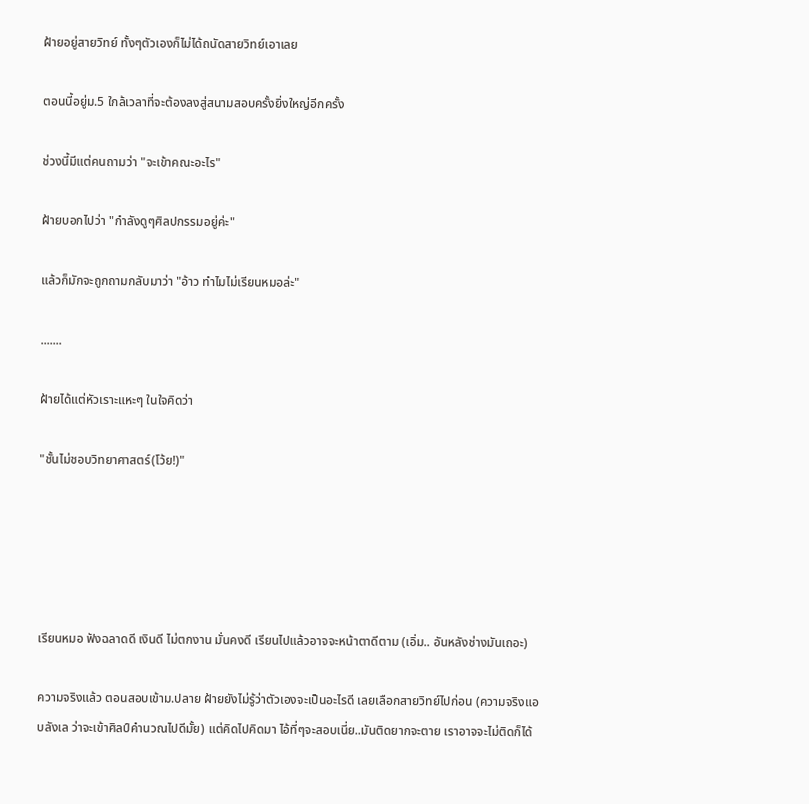ฝ้ายอยู่สายวิทย์ ทั้งๆตัวเองก็ไม่ได้ถนัดสายวิทย์เอาเลย

ตอนนี้อยู่ม.5 ใกล้เวลาที่จะต้องลงสู่สนามสอบครั้งยิ่งใหญ่อีกครั้ง

ช่วงนี้มีแต่คนถามว่า "จะเข้าคณะอะไร"

ฝ้ายบอกไปว่า "กำลังดูๆศิลปกรรมอยู่ค่ะ"

แล้วก็มักจะถูกถามกลับมาว่า "อ้าว ทำไมไม่เรียนหมอล่ะ"

.......

ฝ้ายได้แต่หัวเราะแหะๆ ในใจคิดว่า

"ชั้นไม่ชอบวิทยาศาสตร์(โว้ย!)"





เรียนหมอ ฟังฉลาดดี เงินดี ไม่ตกงาน มั่นคงดี เรียนไปแล้วอาจจะหน้าตาดีตาม (เอิ่ม.. อันหลังช่างมันเถอะ)

ความจริงแล้ว ตอนสอบเข้าม.ปลาย ฝ้ายยังไม่รู้ว่าตัวเองจะเป็นอะไรดี เลยเลือกสายวิทย์ไปก่อน (ความจริงแอบลังเล ว่าจะเข้าศิลป์คำนวณไปดีมั้ย) แต่คิดไปคิดมา ไอ้ที่ๆจะสอบเนี่ย..มันติดยากจะตาย เราอาจจะไม่ติดก็ได้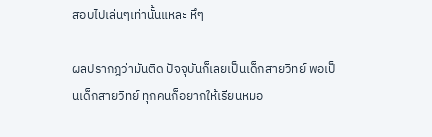สอบไปเล่นๆเท่านั้นแหละ หึๆ

ผลปรากฎว่ามันติด ปัจจุบันก็เลยเป็นเด็กสายวิทย์ พอเป็นเด็กสายวิทย์ ทุกคนก็อยากให้เรียนหมอ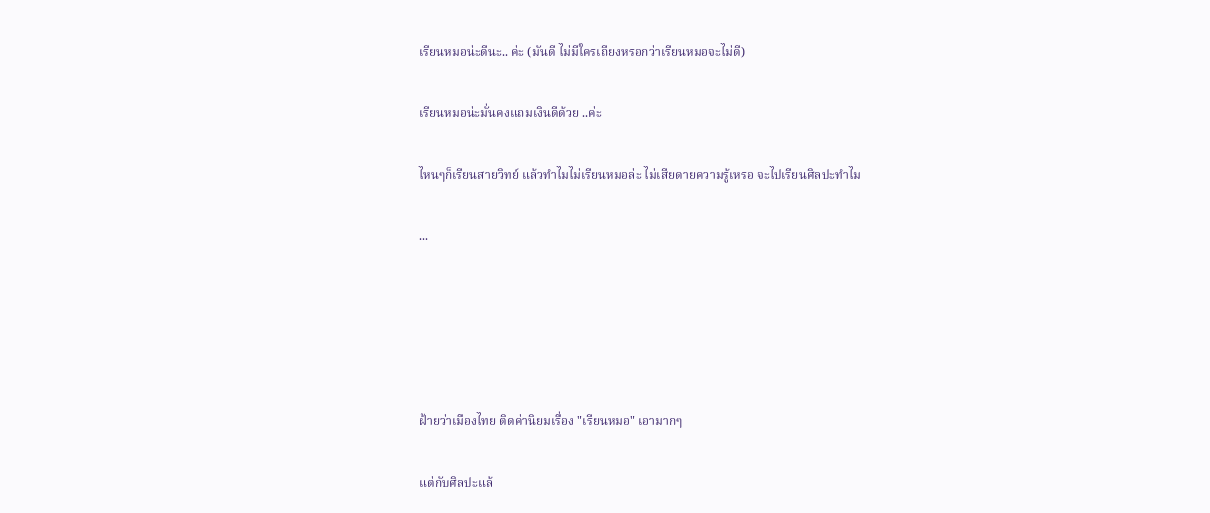เรียนหมอน่ะดีนะ.. ค่ะ (มันดี ไม่มีใครเถียงหรอกว่าเรียนหมอจะไม่ดี)

เรียนหมอน่ะมั่นคงแถมเงินดีด้วย ..ค่ะ

ไหนๆก็เรียนสายวิทย์ แล้วทำไมไม่เรียนหมอล่ะ ไม่เสียดายความรู้เหรอ จะไปเรียนศิลปะทำไม

...





ฝ้ายว่าเมืองไทย ติดค่านิยมเรื่อง "เรียนหมอ" เอามากๆ

แต่กับศิลปะแล้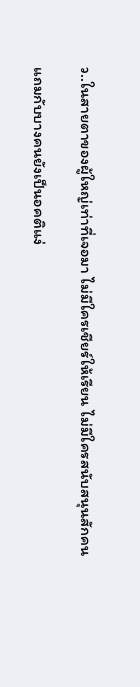ว..ในสายตาของผู้ใหญ่เท่าที่เจอมา ไม่มีใครเชียร์ให้เรียน ไม่มีใครสนับสนุนสักคน

แถมกับบางคนยังเป็นอคติแง่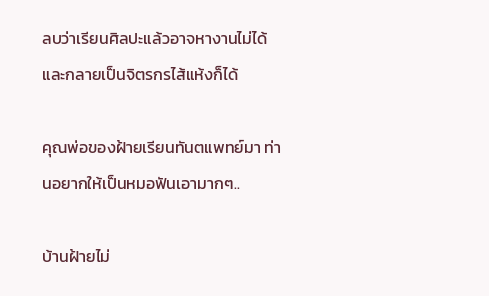ลบว่าเรียนศิลปะแล้วอาจหางานไม่ได้และกลายเป็นจิตรกรไส้แห้งก็ได้

คุณพ่อของฝ้ายเรียนทันตแพทย์มา ท่านอยากให้เป็นหมอฟันเอามากๆ..

บ้านฝ้ายไม่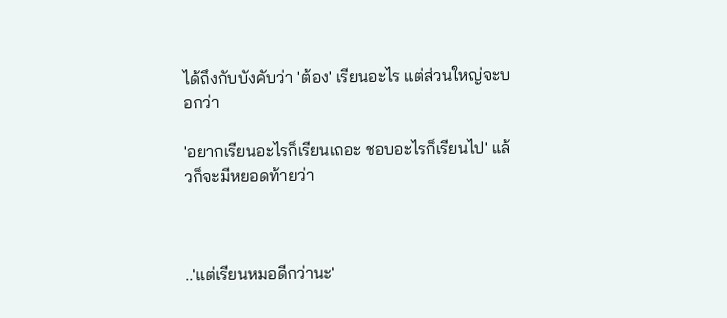ได้ถึงกับบังคับว่า 'ต้อง' เรียนอะไร แต่ส่วนใหญ่จะบอกว่า

'อยากเรียนอะไรก็เรียนเถอะ ชอบอะไรก็เรียนไป' แล้วก็จะมีหยอดท้ายว่า



..'แต่เรียนหมอดีกว่านะ'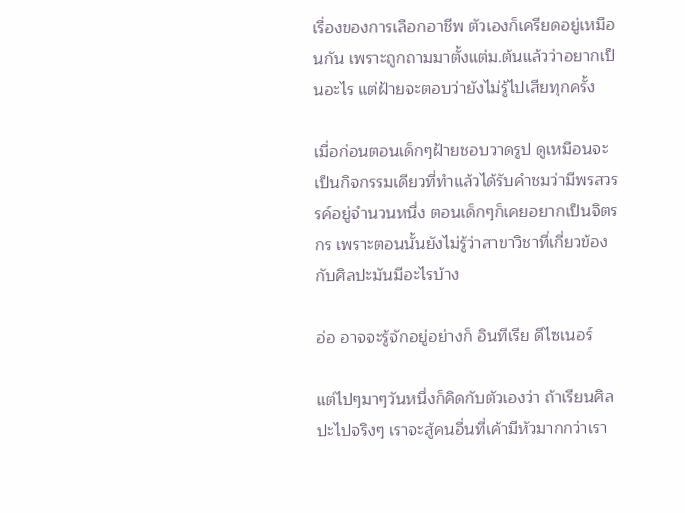เรื่องของการเลือกอาชีพ ตัวเองก็เครียดอยู่เหมือนกัน เพราะถูกถามมาตั้งแต่ม.ต้นแล้วว่าอยากเป็นอะไร แต่ฝ้ายจะตอบว่ายังไม่รู้ไปเสียทุกครั้ง

เมื่อก่อนตอนเด็กๆฝ้ายชอบวาดรูป ดูเหมือนจะเป็นกิจกรรมเดียวที่ทำแล้วได้รับคำชมว่ามีพรสวรรค์อยู่จำนวนหนึ่ง ตอนเด็กๆก็เคยอยากเป็นจิตรกร เพราะตอนนั้นยังไม่รู้ว่าสาขาวิชาที่เกี่ยวข้องกับศิลปะมันมีอะไรบ้าง

อ่อ อาจจะรู้จักอยู่อย่างก็ อินทีเรีย ดีไซเนอร์

แต่ไปๆมาๆวันหนึ่งก็คิดกับตัวเองว่า ถ้าเรียนศิลปะไปจริงๆ เราจะสู้คนอื่นที่เค้ามีหัวมากกว่าเรา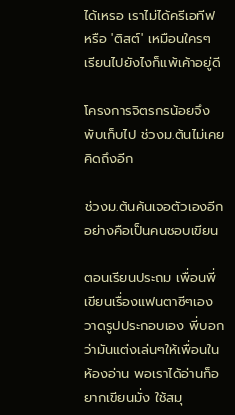ได้เหรอ เราไม่ได้ครีเอทีฟ หรือ 'ติสต์' เหมือนใครๆ เรียนไปยังไงก็แพ้เค้าอยู่ดี

โครงการจิตรกรน้อยจึงพับเก็บไป ช่วงม.ต้นไม่เคยคิดถึงอีก

ช่วงม.ต้นค้นเจอตัวเองอีกอย่างคือเป็นคนชอบเขียน

ตอนเรียนประถม เพื่อนพี่เขียนเรื่องแฟนตาซีๆเองวาดรูปประกอบเอง พี่บอกว่ามันแต่งเล่นๆให้เพื่อนในห้องอ่าน พอเราได้อ่านก็อยากเขียนมั่ง ใช้สมุ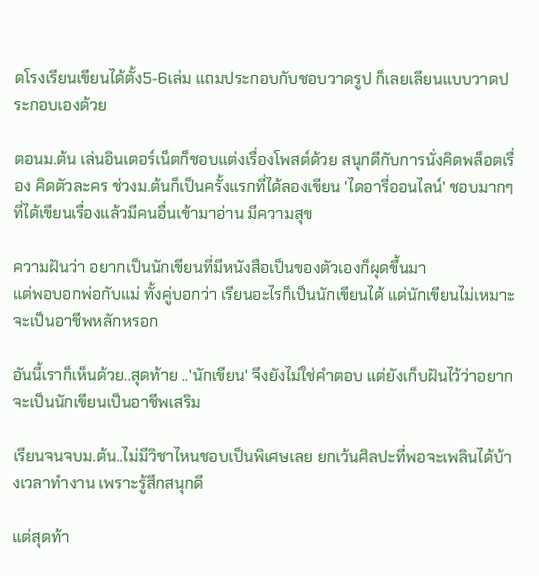ดโรงเรียนเขียนได้ตั้ง5-6เล่ม แถมประกอบกับชอบวาดรูป ก็เลยเลียนแบบวาดประกอบเองด้วย

ตอนม.ต้น เล่นอินเตอร์เน็ตก็ชอบแต่งเรื่องโพสต์ด้วย สนุกดีกับการนั่งคิดพล็อตเรื่อง คิดตัวละคร ช่วงม.ต้นก็เป็นครั้งแรกที่ได้ลองเขียน 'ไดอารี่ออนไลน์' ชอบมากๆที่ได้เขียนเรื่องแล้วมีคนอื่นเข้ามาอ่าน มีความสุข

ความฝันว่า อยากเป็นนักเขียนที่มีหนังสือเป็นของตัวเองก็ผุดขึ้นมา
แต่พอบอกพ่อกับแม่ ทั้งคู่บอกว่า เรียนอะไรก็เป็นนักเขียนได้ แต่นักเขียนไม่เหมาะจะเป็นอาชีพหลักหรอก

อันนี้เราก็เห็นด้วย..สุดท้าย ..'นักเขียน' จึงยังไม่ใช่คำตอบ แต่ยังเก็บฝันไว้ว่าอยากจะเป็นนักเขียนเป็นอาชีพเสริม

เรียนจนจบม.ต้น..ไม่มีวิชาไหนชอบเป็นพิเศษเลย ยกเว้นศิลปะที่พอจะเพลินได้บ้างเวลาทำงาน เพราะรู้สึกสนุกดี

แต่สุดท้า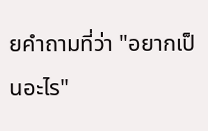ยคำถามที่ว่า "อยากเป็นอะไร"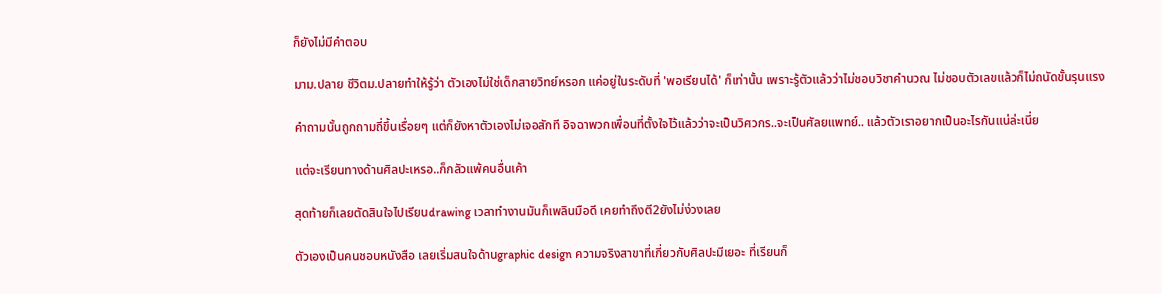ก็ยังไม่มีคำตอบ

มาม.ปลาย ชีวิตม.ปลายทำให้รู้ว่า ตัวเองไม่ใช่เด็กสายวิทย์หรอก แค่อยู่ในระดับที่ 'พอเรียนได้' ก็เท่านั้น เพราะรู้ตัวแล้วว่าไม่ชอบวิชาคำนวณ ไม่ชอบตัวเลขแล้วก็ไม่ถนัดขั้นรุนแรง

คำถามนั้นถูกถามถี่ขึ้นเรื่อยๆ แต่ก็ยังหาตัวเองไม่เจอสักที อิจฉาพวกเพื่อนที่ตั้งใจไว้แล้วว่าจะเป็นวิศวกร..จะเป็นศัลยแพทย์.. แล้วตัวเราอยากเป็นอะไรกันแน่ล่ะเนี่ย

แต่จะเรียนทางด้านศิลปะเหรอ..ก็กลัวแพ้คนอื่นเค้า

สุดท้ายก็เลยตัดสินใจไปเรียนdrawing เวลาทำงานมันก็เพลินมือดี เคยทำถึงตี2ยังไม่ง่วงเลย

ตัวเองเป็นคนชอบหนังสือ เลยเริ่มสนใจด้านgraphic design ความจริงสาขาที่เกี่ยวกับศิลปะมีเยอะ ที่เรียนก็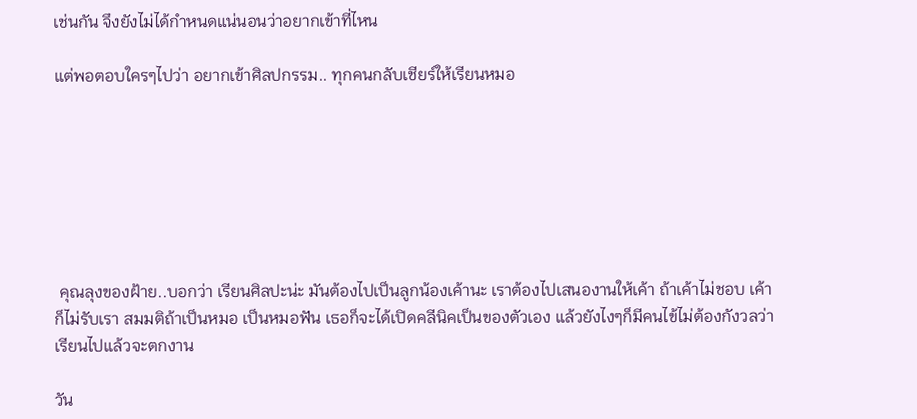เช่นกัน จึงยังไม่ได้กำหนดแน่นอนว่าอยากเข้าที่ไหน

แต่พอตอบใครๆไปว่า อยากเข้าศิลปกรรม.. ทุกคนกลับเชียร์ให้เรียนหมอ







 คุณลุงของฝ้าย..บอกว่า เรียนศิลปะน่ะ มันต้องไปเป็นลูกน้องเค้านะ เราต้องไปเสนองานให้เค้า ถ้าเค้าไม่ชอบ เค้าก็ไม่รับเรา สมมติถ้าเป็นหมอ เป็นหมอฟัน เธอก็จะได้เปิดคลีนิคเป็นของตัวเอง แล้วยังไงๆก็มีคนไข้ไม่ต้องกังวลว่าเรียนไปแล้วจะตกงาน

วัน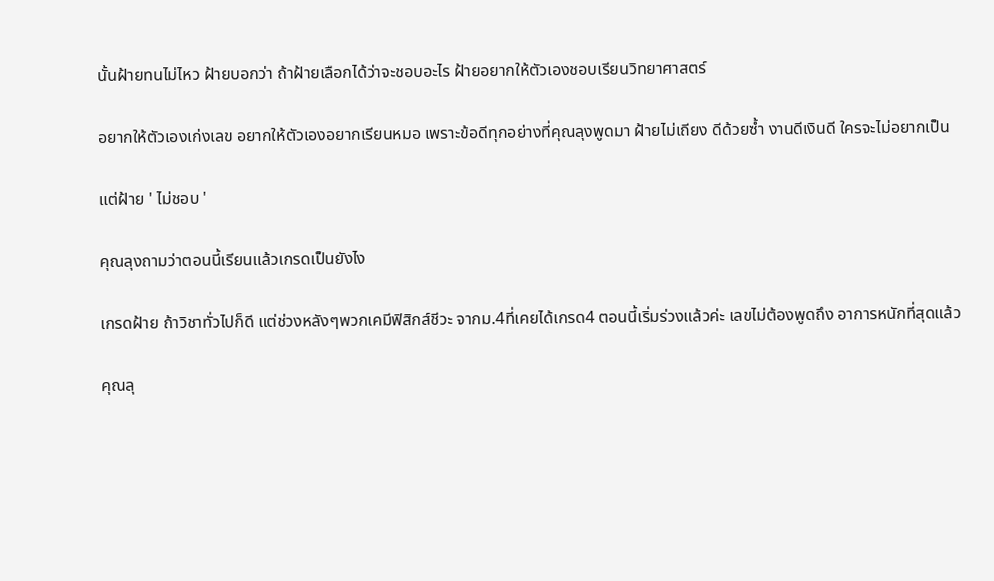นั้นฝ้ายทนไม่ไหว ฝ้ายบอกว่า ถ้าฝ้ายเลือกได้ว่าจะชอบอะไร ฝ้ายอยากให้ตัวเองชอบเรียนวิทยาศาสตร์

อยากให้ตัวเองเก่งเลข อยากให้ตัวเองอยากเรียนหมอ เพราะข้อดีทุกอย่างที่คุณลุงพูดมา ฝ้ายไม่เถียง ดีด้วยซ้ำ งานดีเงินดี ใครจะไม่อยากเป็น

แต่ฝ้าย ' ไม่ชอบ '

คุณลุงถามว่าตอนนี้เรียนแล้วเกรดเป็นยังไง

เกรดฝ้าย ถ้าวิชาทั่วไปก็ดี แต่ช่วงหลังๆพวกเคมีฟิสิกส์ชีวะ จากม.4ที่เคยได้เกรด4 ตอนนี้เริ่มร่วงแล้วค่ะ เลขไม่ต้องพูดถึง อาการหนักที่สุดแล้ว

คุณลุ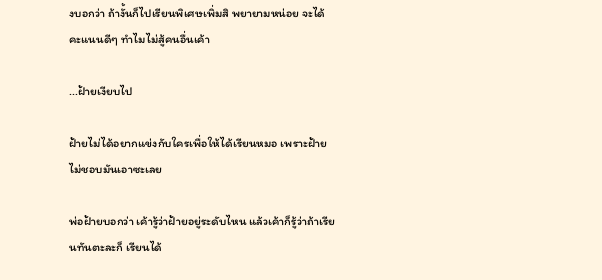งบอกว่า ถ้างั้นก็ไปเรียนพิเศษเพิ่มสิ พยายามหน่อย จะได้คะแนนดีๆ ทำไมไม่สู้คนอื่นเค้า

...ฝ้ายเงียบไป

ฝ้ายไม่ได้อยากแข่งกับใครเพื่อให้ได้เรียนหมอ เพราะฝ้ายไม่ชอบมันเอาซะเลย

พ่อฝ้ายบอกว่า เค้ารู้ว่าฝ้ายอยู่ระดับไหน แล้วเค้าก็รู้ว่าถ้าเรียนทันตะละก็ เรียนได้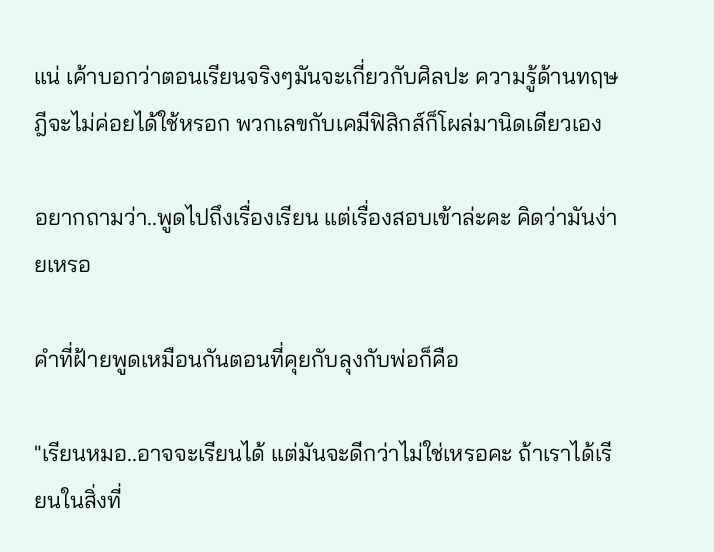แน่ เค้าบอกว่าตอนเรียนจริงๆมันจะเกี่ยวกับศิลปะ ความรู้ด้านทฤษฎีจะไม่ค่อยได้ใช้หรอก พวกเลขกับเคมีฟิสิกส์ก็โผล่มานิดเดียวเอง

อยากถามว่า..พูดไปถึงเรื่องเรียน แต่เรื่องสอบเข้าล่ะคะ คิดว่ามันง่ายเหรอ

คำที่ฝ้ายพูดเหมือนกันตอนที่คุยกับลุงกับพ่อก็คือ

"เรียนหมอ..อาจจะเรียนได้ แต่มันจะดีกว่าไม่ใช่เหรอคะ ถ้าเราได้เรียนในสิ่งที่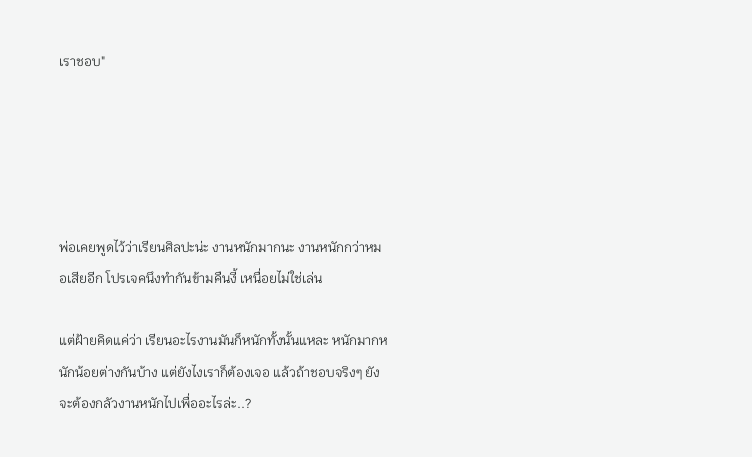เราชอบ"





พ่อเคยพูดไว้ว่าเรียนศิลปะน่ะ งานหนักมากนะ งานหนักกว่าหมอเสียอีก โปรเจคนึงทำกันข้ามคืนงี้ เหนื่อยไม่ใช่เล่น

แต่ฝ้ายคิดแค่ว่า เรียนอะไรงานมันก็หนักทั้งนั้นแหละ หนักมากหนักน้อยต่างกันบ้าง แต่ยังไงเราก็ต้องเจอ แล้วถ้าชอบจริงๆ ยังจะต้องกลัวงานหนักไปเพื่ออะไรล่ะ..?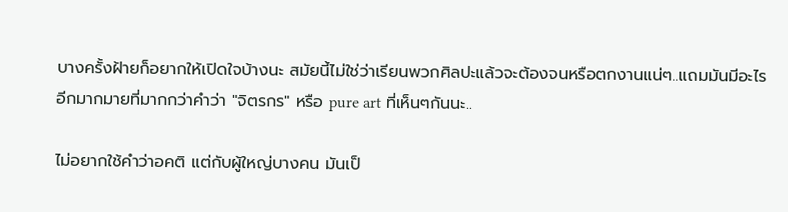บางครั้งฝ้ายก็อยากให้เปิดใจบ้างนะ สมัยนี้ไม่ใช่ว่าเรียนพวกศิลปะแล้วจะต้องจนหรือตกงานแน่ๆ..แถมมันมีอะไรอีกมากมายที่มากกว่าคำว่า "จิตรกร" หรือ pure art ที่เห็นๆกันนะ..

ไม่อยากใช้คำว่าอคติ แต่กับผู้ใหญ่บางคน มันเป็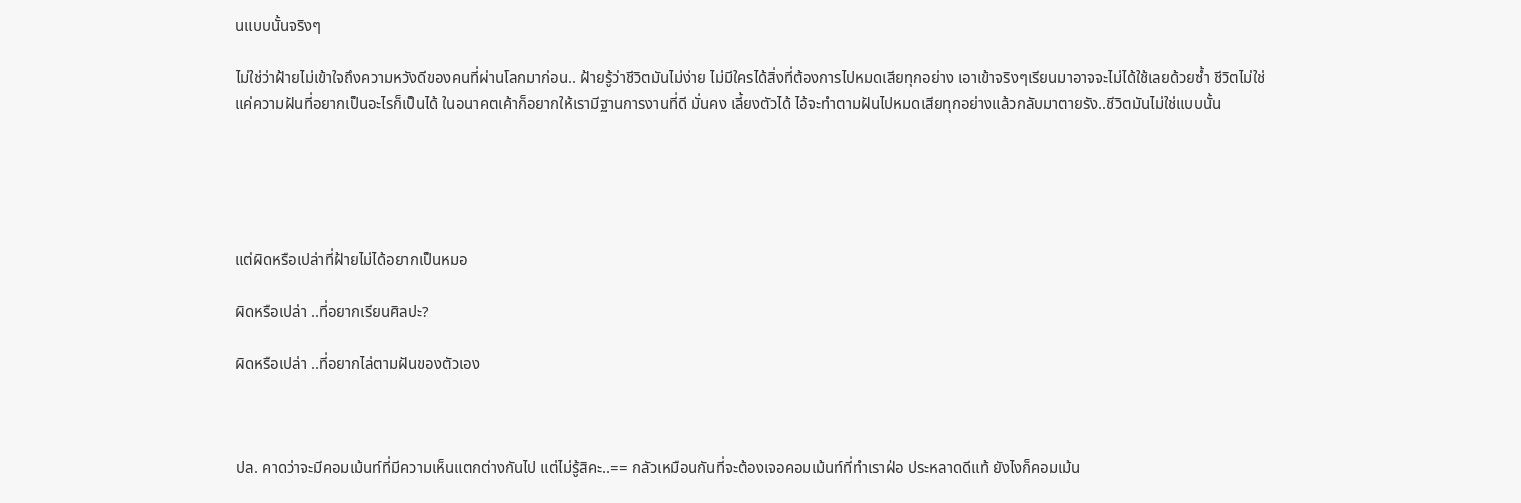นแบบนั้นจริงๆ

ไม่ใช่ว่าฝ้ายไม่เข้าใจถึงความหวังดีของคนที่ผ่านโลกมาก่อน.. ฝ้ายรู้ว่าชีวิตมันไม่ง่าย ไม่มีใครได้สิ่งที่ต้องการไปหมดเสียทุกอย่าง เอาเข้าจริงๆเรียนมาอาจจะไม่ได้ใช้เลยด้วยซ้ำ ชีวิตไม่ใช่แค่ความฝันที่อยากเป็นอะไรก็เป็นได้ ในอนาคตเค้าก็อยากให้เรามีฐานการงานที่ดี มั่นคง เลี้ยงตัวได้ ไอ้จะทำตามฝันไปหมดเสียทุกอย่างแล้วกลับมาตายรัง..ชีวิตมันไม่ใช่แบบนั้น





แต่ผิดหรือเปล่าที่ฝ้ายไม่ได้อยากเป็นหมอ

ผิดหรือเปล่า ..ที่อยากเรียนศิลปะ?

ผิดหรือเปล่า ..ที่อยากไล่ตามฝันของตัวเอง



ปล. คาดว่าจะมีคอมเม้นท์ที่มีความเห็นแตกต่างกันไป แต่ไม่รู้สิคะ..== กลัวเหมือนกันที่จะต้องเจอคอมเม้นท์ที่ทำเราฝ่อ ประหลาดดีแท้ ยังไงก็คอมเม้น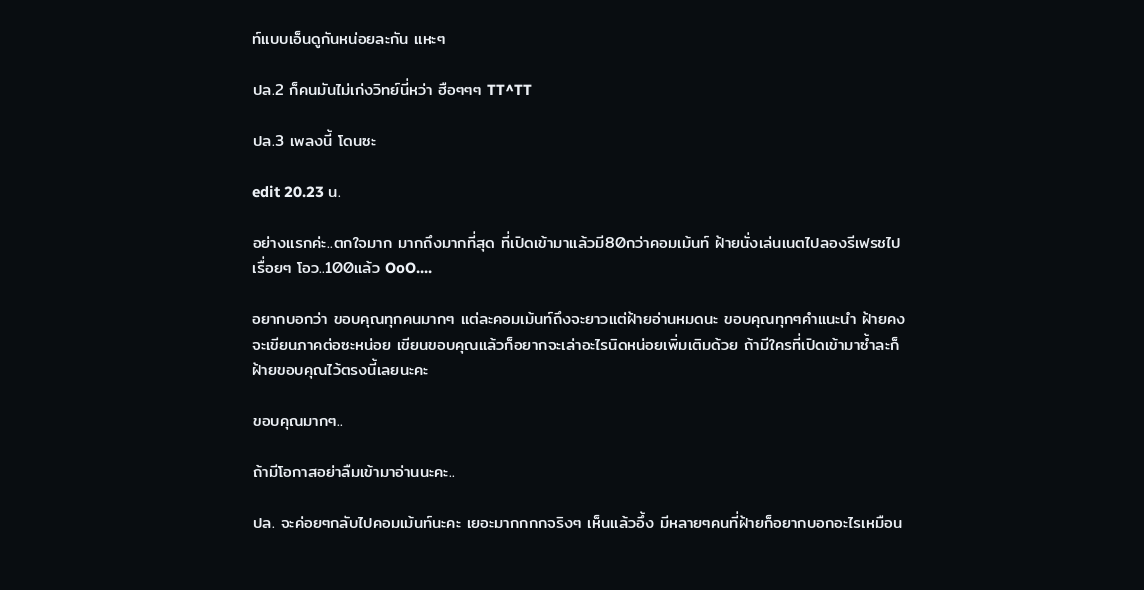ท์แบบเอ็นดูกันหน่อยละกัน แหะๆ

ปล.2 ก็คนมันไม่เก่งวิทย์นี่หว่า ฮือๆๆๆ TT^TT

ปล.3 เพลงนี้ โดนซะ

edit 20.23 น.

อย่างแรกค่ะ..ตกใจมาก มากถึงมากที่สุด ที่เปิดเข้ามาแล้วมี80กว่าคอมเม้นท์ ฝ้ายนั่งเล่นเนตไปลองรีเฟรชไปเรื่อยๆ โอว..100แล้ว OoO....

อยากบอกว่า ขอบคุณทุกคนมากๆ แต่ละคอมเม้นท์ถึงจะยาวแต่ฝ้ายอ่านหมดนะ ขอบคุณทุกๆคำแนะนำ ฝ้ายคงจะเขียนภาคต่อซะหน่อย เขียนขอบคุณแล้วก็อยากจะเล่าอะไรนิดหน่อยเพิ่มเติมด้วย ถ้ามีใครที่เปิดเข้ามาซ้ำละก็ ฝ้ายขอบคุณไว้ตรงนี้เลยนะคะ

ขอบคุณมากๆ..

ถ้ามีโอกาสอย่าลืมเข้ามาอ่านนะคะ..

ปล. จะค่อยๆกลับไปคอมเม้นท์นะคะ เยอะมากกกกจริงๆ เห็นแล้วอึ้ง มีหลายๆคนที่ฝ้ายก็อยากบอกอะไรเหมือน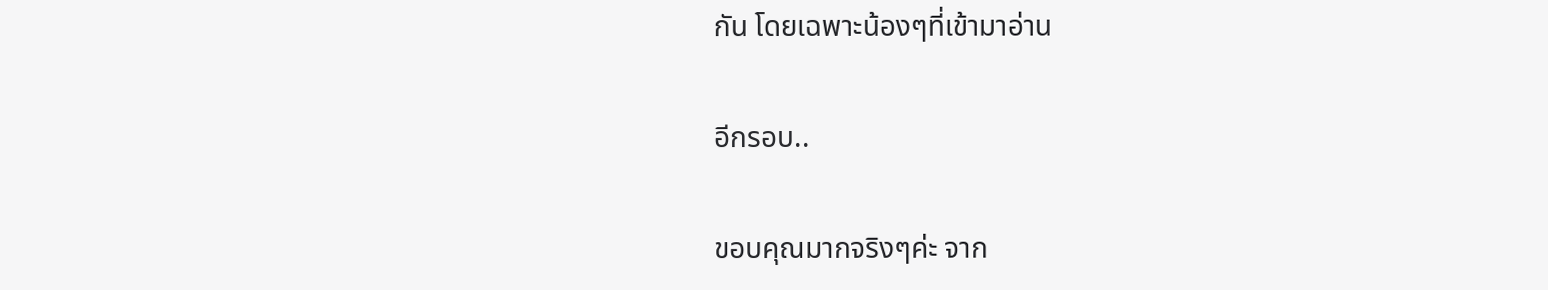กัน โดยเฉพาะน้องๆที่เข้ามาอ่าน

อีกรอบ..

ขอบคุณมากจริงๆค่ะ จาก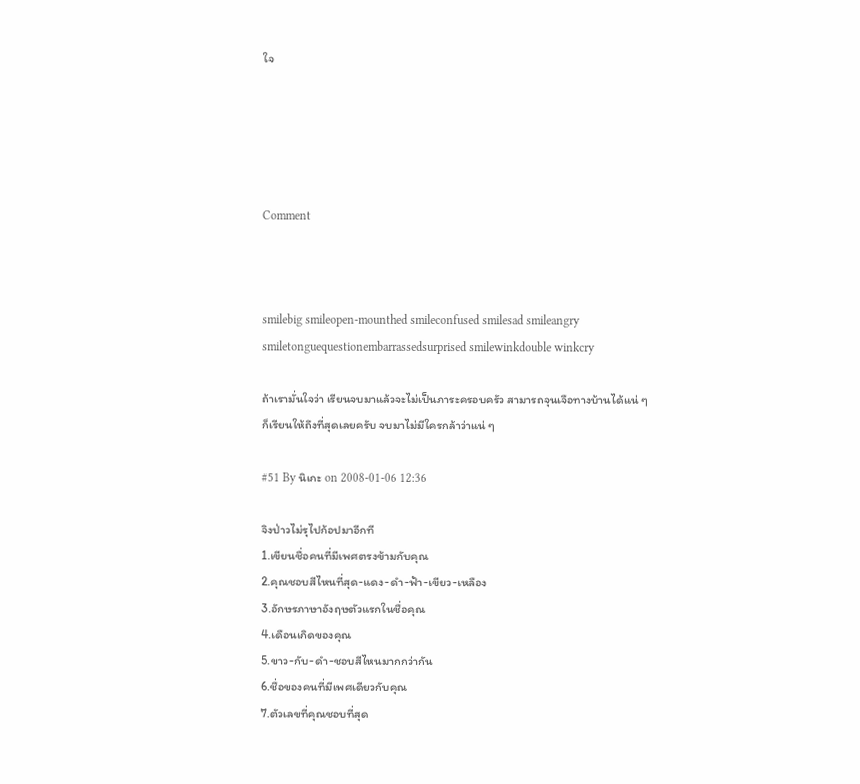ใจ





Comment



smilebig smileopen-mounthed smileconfused smilesad smileangry smiletonguequestionembarrassedsurprised smilewinkdouble winkcry

ถ้าเรามั่นใจว่า เรียนจบมาแล้วจะไม่เป็นภาระครอบครัว สามารถจุนเจือทางบ้านได้แน่ ๆ
ก็เรียนให้ถึงที่สุดเลยครับ จบมาไม่มีใครกล้าว่าแน่ ๆ

#51 By นิเกะ on 2008-01-06 12:36

จิงป่าวไม่รุไปก้อปมาอีกที
1.เขียนชื่อคนที่มีเพศตรงข้ามกับคุณ
2.คุณชอบสีไหนที่สุด-แดง-ดำ-ฟ้า-เขียว-เหลือง
3.อักษรภาษาอังฤษตัวแรกในชื่อคุณ
4.เดือนเกิดของคุณ
5.ขาว-กับ-ดำ-ชอบสีไหนมากกว่ากัน
6.ชื่อของคนที่มีเพศเดียวกับคุณ
7.ตัวเลขที่คุณชอบที่สุด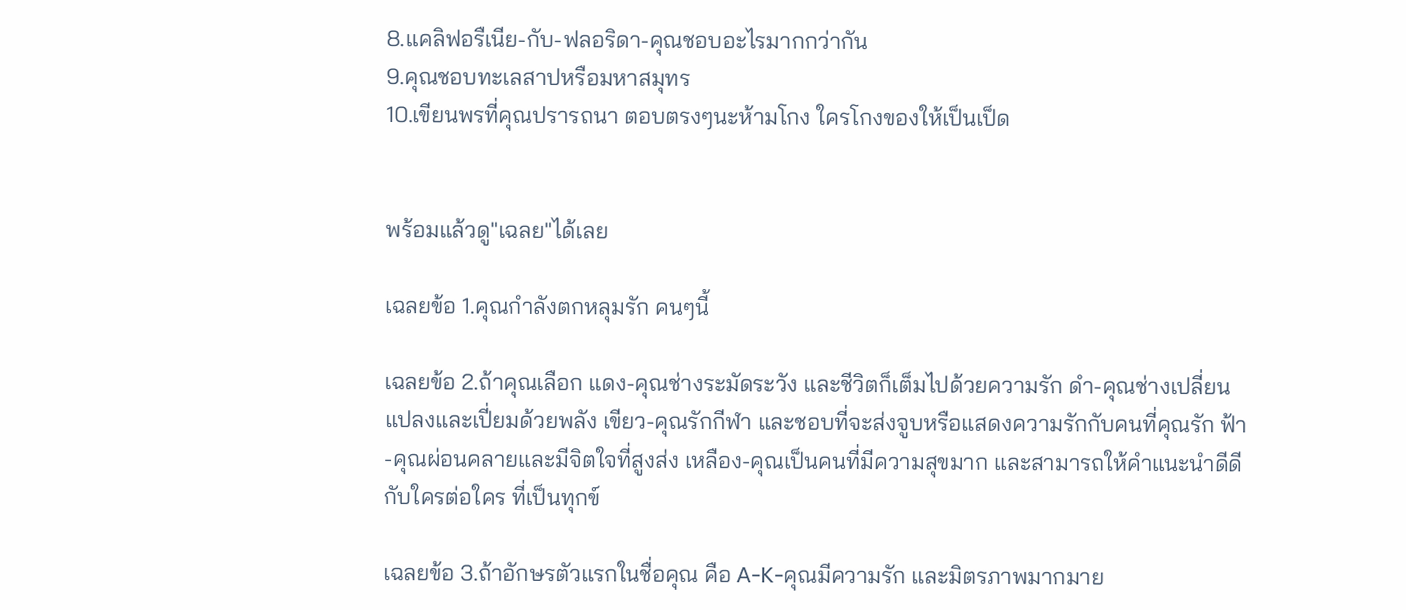8.แคลิฟอรืเนีย-กับ-ฟลอริดา-คุณชอบอะไรมากกว่ากัน
9.คุณชอบทะเลสาปหรือมหาสมุทร
10.เขียนพรที่คุณปรารถนา ตอบตรงๆนะห้ามโกง ใครโกงของให้เป็นเป็ด


พร้อมแล้วดู"เฉลย"ได้เลย

เฉลยข้อ 1.คุณกำลังตกหลุมรัก คนๆนี้

เฉลยข้อ 2.ถ้าคุณเลือก แดง-คุณช่างระมัดระวัง และชีวิตก็เต็มไปด้วยความรัก ดำ-คุณช่างเปลี่ยนแปลงและเปี่ยมด้วยพลัง เขียว-คุณรักกีฬา และชอบที่จะส่งจูบหรือแสดงความรักกับคนที่คุณรัก ฟ้า-คุณผ่อนคลายและมีจิตใจที่สูงส่ง เหลือง-คุณเป็นคนที่มีความสุขมาก และสามารถให้คำแนะนำดีดีกับใครต่อใคร ที่เป็นทุกข์

เฉลยข้อ 3.ถ้าอักษรตัวแรกในชื่อคุณ คือ A-K-คุณมีความรัก และมิตรภาพมากมาย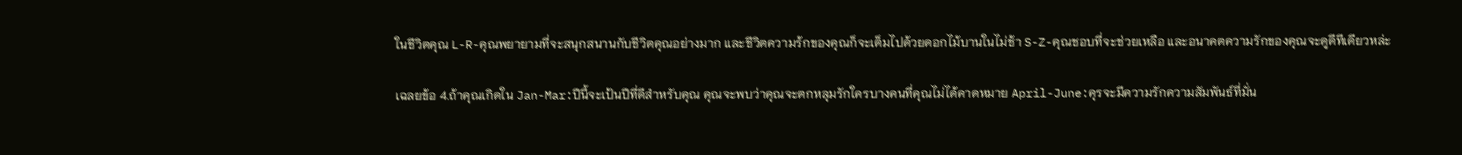ในชีวิตคุณ L-R-คุณพยายามที่จะสนุกสนานกับชีวิตคุณอย่างมาก และชีวิตความร้กของคุณก็จะเต็มไปด้วยดอกไม้บานในไม่ช้า S-Z-คุณชอบที่จะช่วยเหลือ และอนาคตความรักของคุณจะดูดีทีเดียวหล่ะ

เฉลยข้อ 4.ถ้าคุณเกิดใน Jan-Mar:ปีนี้จะเป้นปีที่ดีสำหรับคุณ คุณจะพบว่าคุณจะตกหลุมรักใครบางคนที่คุณไม่ได้คาดหมาย April-June:คุรจะมีความรักความสัมพันธ์ที่มั่น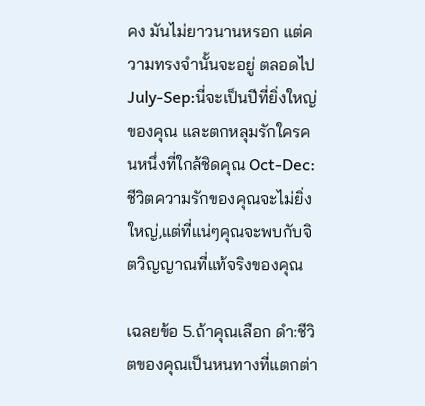คง มันไม่ยาวนานหรอก แต่ความทรงจำนั้นจะอยู่ ตลอดไป July-Sep:นี่จะเป็นปีที่ยิ่งใหญ่ของคุณ และตกหลุมรักใครคนหนึ่งที่ใกล้ชิดคุณ Oct-Dec:ชีวิตความรักของคุณจะไม่ยิ่งใหญ่,แต่ที่แน่ๆคุณจะพบกับจิตวิญญาณที่แท้จริงของคุณ

เฉลยข้อ 5.ถ้าคุณเลือก ดำ:ชีวิตของคุณเป็นหนทางที่แตกต่า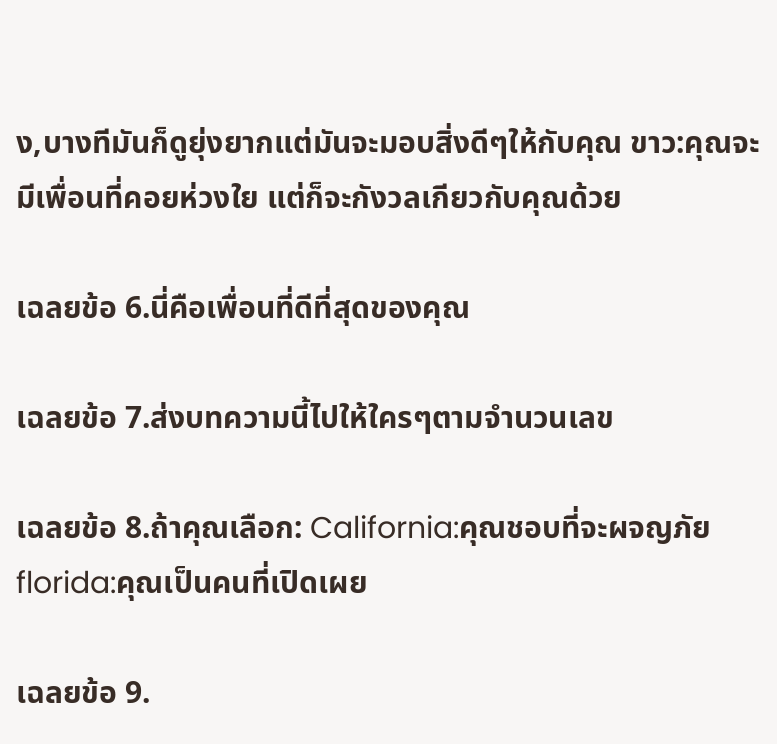ง,บางทีมันก็ดูยุ่งยากแต่มันจะมอบสิ่งดีๆให้กับคุณ ขาว:คุณจะมีเพื่อนที่คอยห่วงใย แต่ก็จะกังวลเกียวกับคุณด้วย

เฉลยข้อ 6.นี่คือเพื่อนที่ดีที่สุดของคุณ

เฉลยข้อ 7.ส่งบทความนี้ไปให้ใครๆตามจำนวนเลข

เฉลยข้อ 8.ถ้าคุณเลือก: California:คุณชอบที่จะผจญภัย florida:คุณเป็นคนที่เปิดเผย

เฉลยข้อ 9.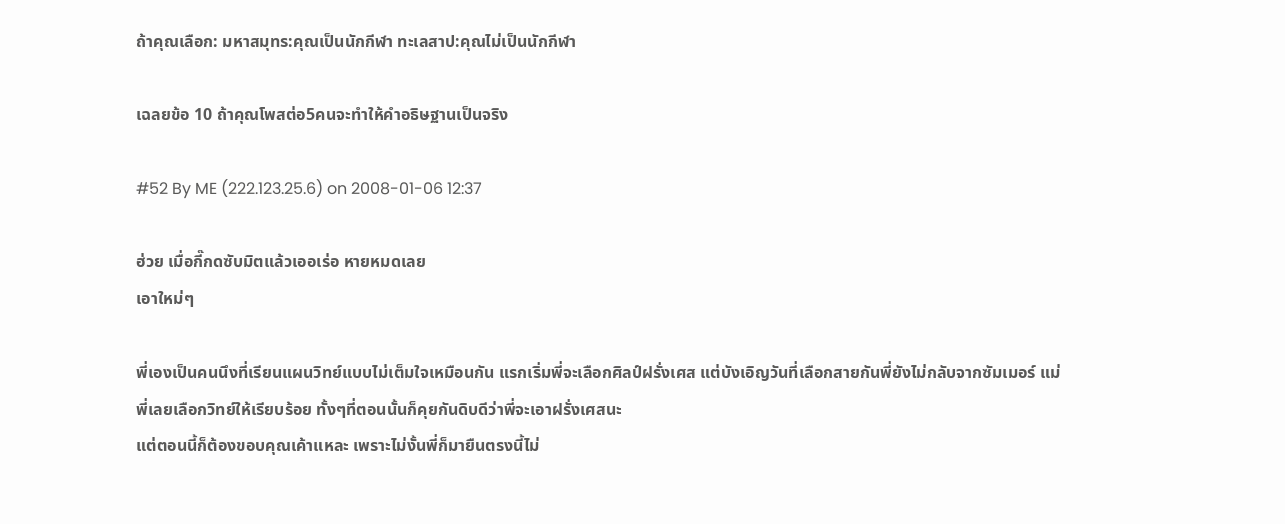ถ้าคุณเลือก: มหาสมุทร:คุณเป็นนักกีฬา ทะเลสาป:คุณไม่เป็นนักกีฬา

เฉลยข้อ 10 ถ้าคุณโพสต่อ5คนจะทำให้คำอธิษฐานเป็นจริง

#52 By ME (222.123.25.6) on 2008-01-06 12:37

ฮ่วย เมื่อกี๊กดซับมิตแล้วเออเร่อ หายหมดเลย
เอาใหม่ๆ

พี่เองเป็นคนนึงที่เรียนแผนวิทย์แบบไม่เต็มใจเหมือนกัน แรกเริ่มพี่จะเลือกศิลป์ฝรั่งเศส แต่บังเอิญวันที่เลือกสายกันพี่ยังไม่กลับจากซัมเมอร์ แม่พี่เลยเลือกวิทย์ให้เรียบร้อย ทั้งๆที่ตอนนั้นก็คุยกันดิบดีว่าพี่จะเอาฝรั่งเศสนะ
แต่ตอนนี้ก็ต้องขอบคุณเค้าแหละ เพราะไม่งั้นพี่ก็มายืนตรงนี้ไม่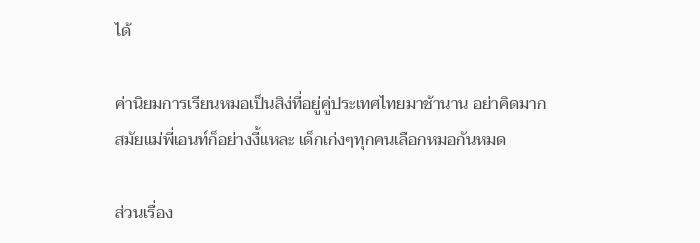ได้

ค่านิยมการเรียนหมอเป็นสิง่ที่อยู่คู่ประเทศไทยมาช้านาน อย่าคิดมาก
สมัยแม่พี่เอนท์ก็อย่างงี้แหละ เด็กเก่งๆทุกคนเลือกหมอกันหมด

ส่วนเรื่อง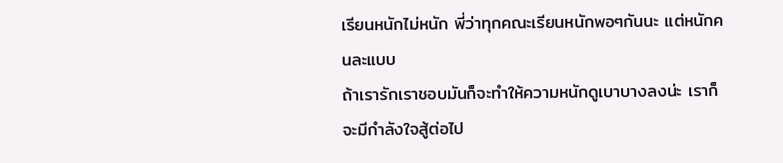เรียนหนักไม่หนัก พี่ว่าทุกคณะเรียนหนักพอๆกันนะ แต่หนักคนละแบบ
ถ้าเรารักเราชอบมันก็จะทำให้ความหนักดูเบาบางลงน่ะ เราก็จะมีกำลังใจสู้ต่อไป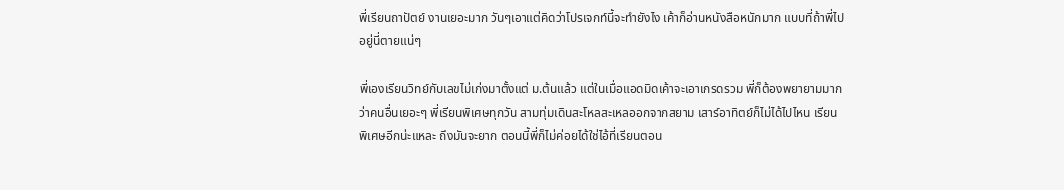พี่เรียนถาปัตย์ งานเยอะมาก วันๆเอาแต่คิดว่าโปรเจกท์นี้จะทำยังไง เค้าก็อ่านหนังสือหนักมาก แบบที่ถ้าพี่ไปอยู่นี่ตายแน่ๆ

พี่เองเรียนวิทย์กับเลขไม่เก่งมาตั้งแต่ ม.ต้นแล้ว แต่ในเมื่อแอดมิดเค้าจะเอาเกรดรวม พี่ก็ต้องพยายามมากว่าคนอื่นเยอะๆ พี่เรียนพิเศษทุกวัน สามทุ่มเดินสะโหลสะเหลออกจากสยาม เสาร์อาทิตย์ก็ไม่ได้ไปไหน เรียนพิเศษอีกน่ะแหละ ถึงมันจะยาก ตอนนี้พี่ก็ไม่ค่อยได้ใช่ไอ้ที่เรียนตอน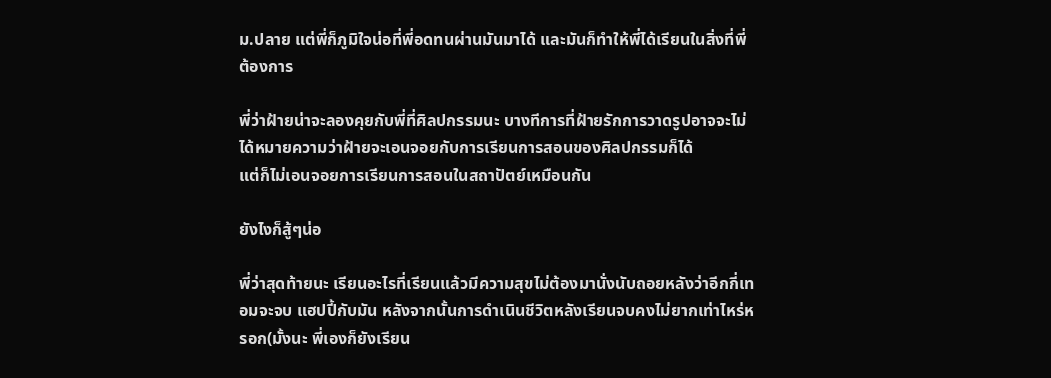ม.ปลาย แต่พี่ก็ภูมิใจน่อที่พี่อดทนผ่านมันมาได้ และมันก็ทำให้พี่ได้เรียนในสิ่งที่พี่ต้องการ

พี่ว่าฝ้ายน่าจะลองคุยกับพี่ที่ศิลปกรรมนะ บางทีการที่ฝ้ายรักการวาดรูปอาจจะไม่ได้หมายความว่าฝ้ายจะเอนจอยกับการเรียนการสอนของศิลปกรรมก็ได้
แต่ก็ไม่เอนจอยการเรียนการสอนในสถาปัตย์เหมือนกัน

ยังไงก็สู้ๆน่อ

พี่ว่าสุดท้ายนะ เรียนอะไรที่เรียนแล้วมีความสุขไม่ต้องมานั่งนับถอยหลังว่าอีกกี่เทอมจะจบ แฮปปี้กับมัน หลังจากนั้นการดำเนินชีวิตหลังเรียนจบคงไม่ยากเท่าไหร่หรอก(มั้งนะ พี่เองก็ยังเรียน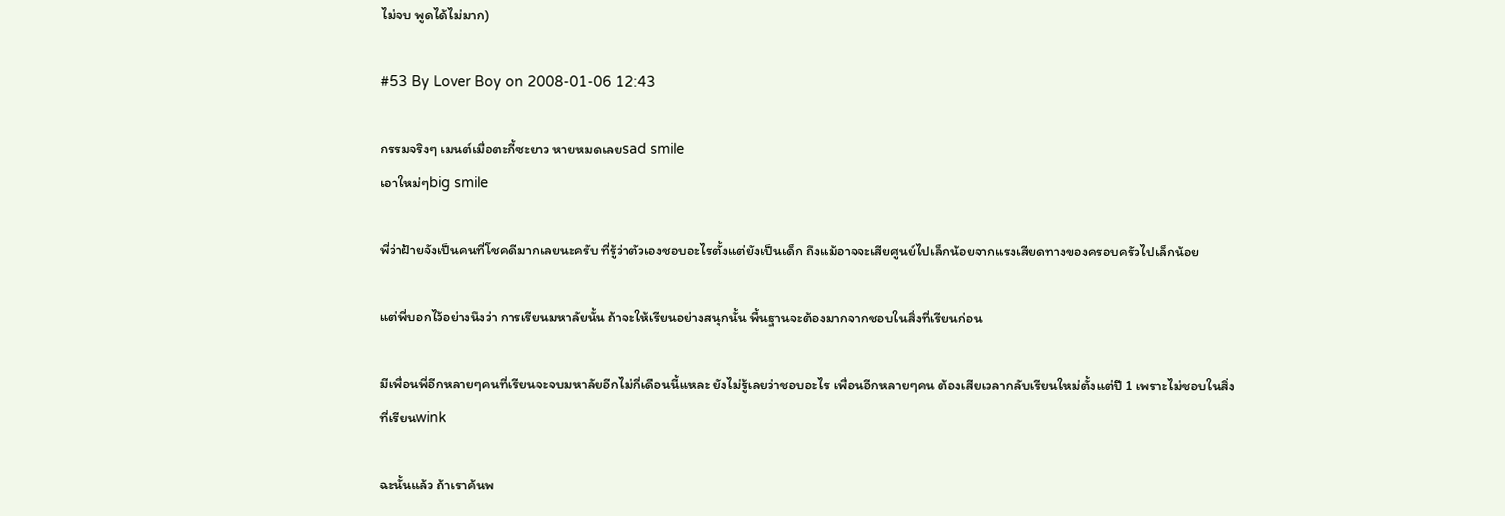ไม่จบ พูดได้ไม่มาก)

#53 By Lover Boy on 2008-01-06 12:43

กรรมจริงๆ เมนต์เมื่อตะกี้ซะยาว หายหมดเลยsad smile
เอาใหม่ๆbig smile

พี่ว่าฝ้ายจังเป็นคนที่โชคดีมากเลยนะครับ ที่รู้ว่าตัวเองชอบอะไรตั้งแต่ยังเป็นเด็ก ถึงแม้อาจจะเสียศูนย์ไปเล็กน้อยจากแรงเสียดทางของครอบครัวไปเล็กน้อย

แต่พี่บอกไว้อย่างนึงว่า การเรียนมหาลัยนั้น ถ้าจะให้เรียนอย่างสนุกนั้น พื้นฐานจะต้องมากจากชอบในสิ่งที่เรียนก่อน

มีเพื่อนพี่อีกหลายๆคนที่เรียนจะจบมหาลัยอีกไม่กี่เดือนนี้แหละ ยังไม่รู้เลยว่าชอบอะไร เพื่อนอีกหลายๆคน ต้องเสียเวลากลับเรียนใหม่ตั้งแต่ปี 1 เพราะไม่ชอบในสิ่งที่เรียนwink

ฉะนั้นแล้ว ถ้าเราค้นพ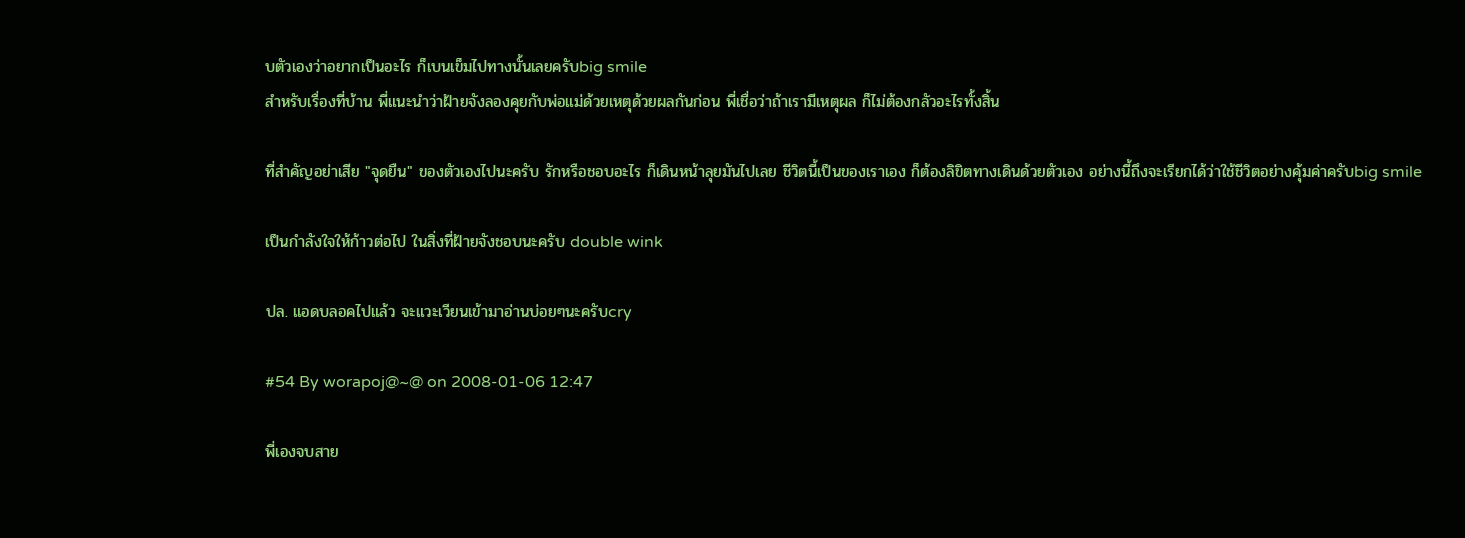บตัวเองว่าอยากเป็นอะไร ก็เบนเข็มไปทางนั้นเลยครับbig smile
สำหรับเรื่องที่บ้าน พี่แนะนำว่าฝ้ายจังลองคุยกับพ่อแม่ด้วยเหตุด้วยผลกันก่อน พี่เชื่อว่าถ้าเรามีเหตุผล ก็ไม่ต้องกลัวอะไรทั้งสิ้น

ที่สำคัญอย่าเสีย "จุดยืน" ของตัวเองไปนะครับ รักหรือชอบอะไร ก็เดินหน้าลุยมันไปเลย ชีวิตนี้เป็นของเราเอง ก็ต้องลิขิตทางเดินด้วยตัวเอง อย่างนี้ถึงจะเรียกได้ว่าใช้ชีวิตอย่างคุ้มค่าครับbig smile

เป็นกำลังใจให้ก้าวต่อไป ในสิ่งที่ฝ้ายจังชอบนะครับ double wink

ปล. แอดบลอคไปแล้ว จะแวะเวียนเข้ามาอ่านบ่อยๆนะครับcry

#54 By worapoj@~@ on 2008-01-06 12:47

พี่เองจบสาย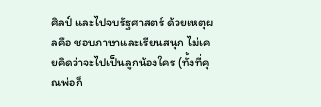ศิลป์ และไปจบรัฐศาสตร์ ด้วยเหตุผลคือ ชอบภาษาและเรียนสนุก ไม่เคยคิดว่าจะไปเป็นลูกน้องใคร (ทั้งที่คุณพ่อก็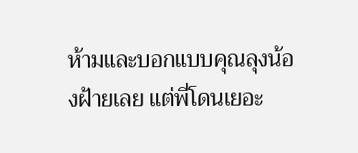ห้ามและบอกแบบคุณลุงน้องฝ้ายเลย แต่พี่โดนเยอะ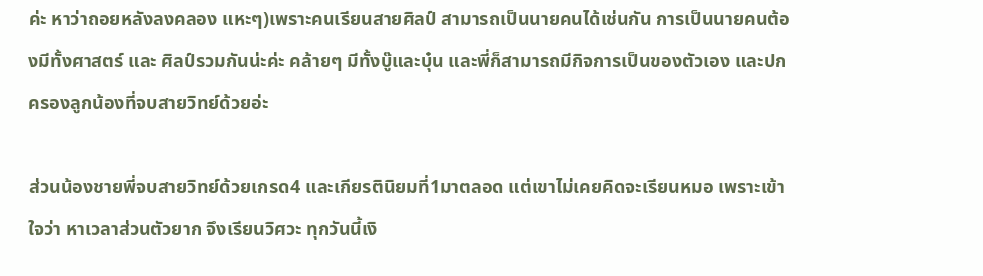ค่ะ หาว่าถอยหลังลงคลอง แหะๆ)เพราะคนเรียนสายศิลป์ สามารถเป็นนายคนได้เช่นกัน การเป็นนายคนต้องมีทั้งศาสตร์ และ ศิลป์รวมกันน่ะค่ะ คล้ายๆ มีทั้งบู๊และบุ๋น และพี่ก็สามารถมีกิจการเป็นของตัวเอง และปกครองลูกน้องที่จบสายวิทย์ด้วยอ่ะ

ส่วนน้องชายพี่จบสายวิทย์ด้วยเกรด4 และเกียรตินิยมที่1มาตลอด แต่เขาไม่เคยคิดจะเรียนหมอ เพราะเข้าใจว่า หาเวลาส่วนตัวยาก จึงเรียนวิศวะ ทุกวันนี้เงิ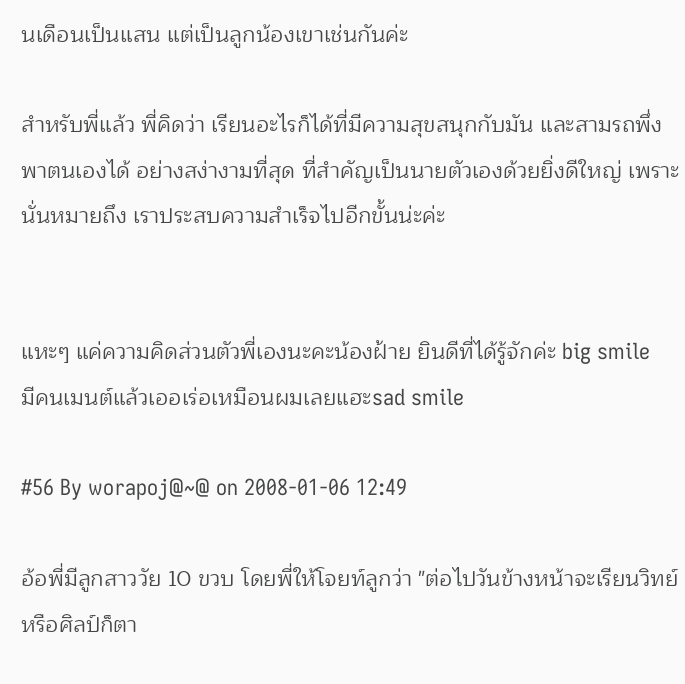นเดือนเป็นแสน แต่เป็นลูกน้องเขาเช่นกันค่ะ

สำหรับพี่แล้ว พี่คิดว่า เรียนอะไรก็ได้ที่มีความสุขสนุกกับมัน และสามรถพึ่งพาตนเองได้ อย่างสง่างามที่สุด ที่สำคัญเป็นนายตัวเองด้วยยิ่งดีใหญ่ เพราะนั่นหมายถึง เราประสบความสำเร็จไปอีกขั้นน่ะค่ะ


แหะๆ แค่ความคิดส่วนตัวพี่เองนะคะน้องฝ้าย ยินดีที่ได้รู้จักค่ะ big smile
มีคนเมนต์แล้วเออเร่อเหมือนผมเลยแฮะsad smile

#56 By worapoj@~@ on 2008-01-06 12:49

อ้อพี่มีลูกสาววัย 10 ขวบ โดยพี่ให้โจยท์ลูกว่า "ต่อไปวันข้างหน้าจะเรียนวิทย์หรือศิลป์ก็ตา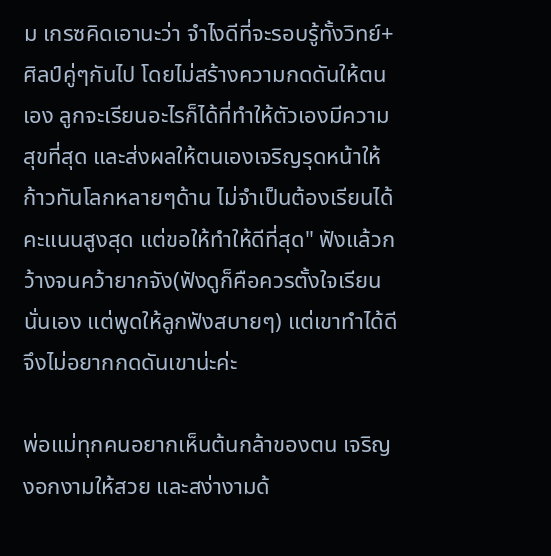ม เกรซคิดเอานะว่า จำไงดีที่จะรอบรู้ทั้งวิทย์+ศิลป์คู่ๆกันไป โดยไม่สร้างความกดดันให้ตนเอง ลูกจะเรียนอะไรก็ได้ที่ทำให้ตัวเองมีความสุขที่สุด และส่งผลให้ตนเองเจริญรุดหน้าให้ก้าวทันโลกหลายๆด้าน ไม่จำเป็นต้องเรียนได้คะแนนสูงสุด แต่ขอให้ทำให้ดีที่สุด" ฟังแล้วกว้างจนคว้ายากจัง(ฟังดูก็คือควรตั้งใจเรียนนั่นเอง แต่พูดให้ลูกฟังสบายๆ) แต่เขาทำได้ดี จึงไม่อยากกดดันเขาน่ะค่ะ

พ่อแม่ทุกคนอยากเห็นต้นกล้าของตน เจริญงอกงามให้สวย และสง่างามด้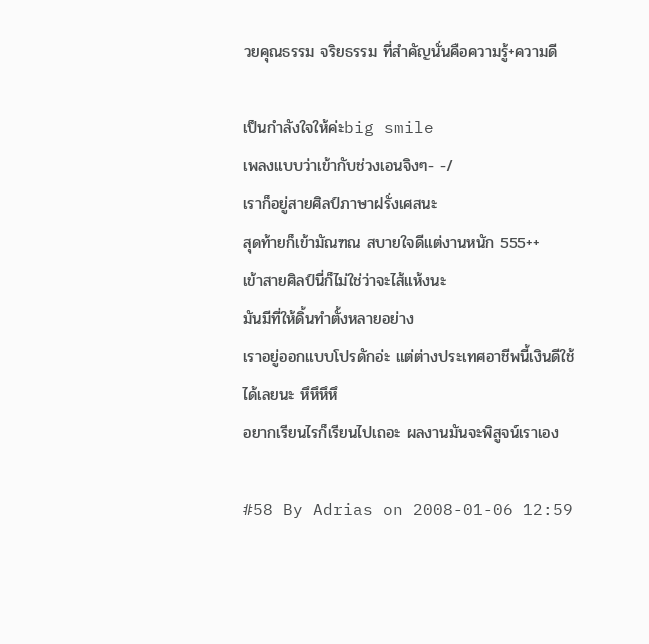วยคุณธรรม จริยธรรม ที่สำคัญนั่นคือความรู้+ความดี

เป็นกำลังใจให้ค่ะbig smile
เพลงแบบว่าเข้ากับช่วงเอนจิงๆ- -/
เราก็อยู่สายศิลป์ภาษาฝรั่งเศสนะ
สุดท้ายก็เข้ามัณฑณ สบายใจดีแต่งานหนัก 555++
เข้าสายศิลป์นี่ก็ไม่ใช่ว่าจะไส้แห้งนะ
มันมีที่ให้ดิ้นทำตั้งหลายอย่าง
เราอยู่ออกแบบโปรดักอ่ะ แต่ต่างประเทศอาชีพนี้เงินดีใช้ได้เลยนะ หึหึหึหึ
อยากเรียนไรก็เรียนไปเถอะ ผลงานมันจะพิสูจน์เราเอง

#58 By Adrias on 2008-01-06 12:59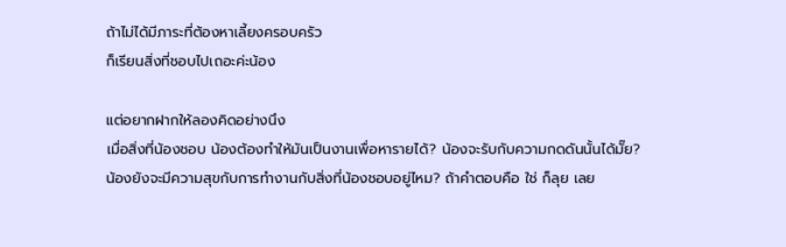ถ้าไม่ได้มีภาระที่ต้องหาเลี้ยงครอบครัว
ก็เรียนสิ่งที่ชอบไปเถอะค่ะน้อง

แต่อยากฝากให้ลองคิดอย่างนึง
เมื่อสิ่งที่น้องชอบ น้องต้องทำให้มันเป็นงานเพื่อหารายได้? น้องจะรับกับความกดดันนั้นได้มั๊ย?
น้องยังจะมีความสุขกับการทำงานกับสิ่งที่น้องชอบอยู่ไหม? ถ้าคำตอบคือ ใช่ ก็ลุย เลย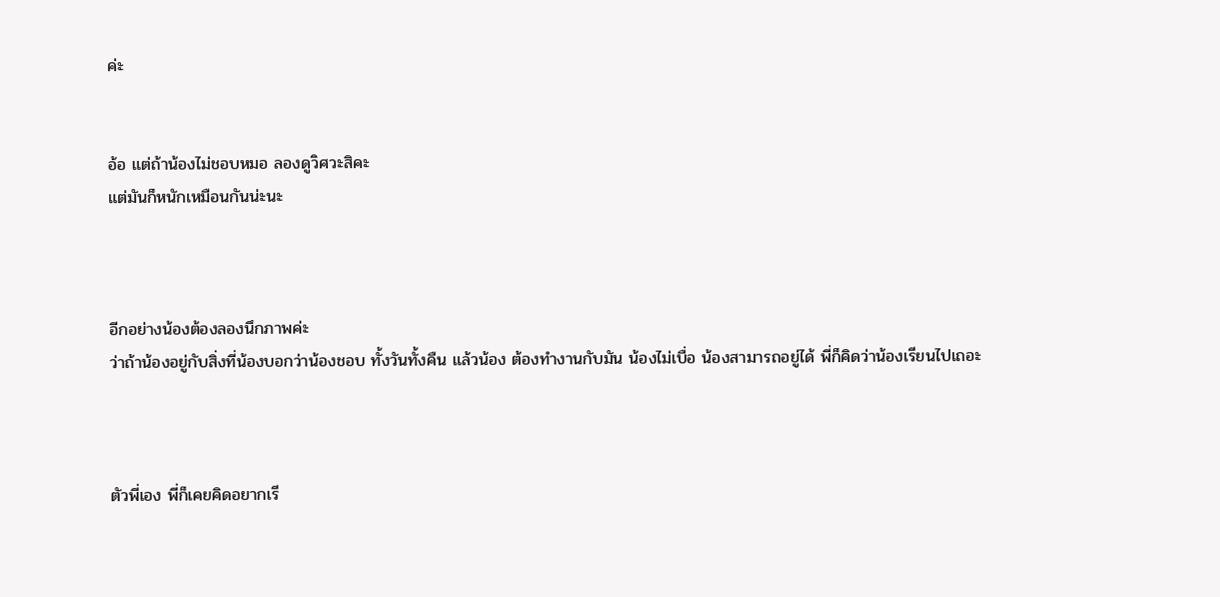ค่ะ


อ้อ แต่ถ้าน้องไม่ชอบหมอ ลองดูวิศวะสิคะ
แต่มันก็หนักเหมือนกันน่ะนะ



อีกอย่างน้องต้องลองนึกภาพค่ะ
ว่าถ้าน้องอยู่กับสิ่งที่น้องบอกว่าน้องชอบ ทั้งวันทั้งคืน แล้วน้อง ต้องทำงานกับมัน น้องไม่เบื่อ น้องสามารถอยู่ได้ พี่ก็คิดว่าน้องเรียนไปเถอะ



ตัวพี่เอง พี่ก็เคยคิดอยากเรี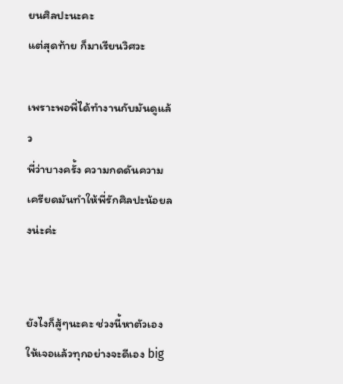ยนศิลปะนะคะ
แต่สุดท้าย ก็มาเรียนวิศวะ

เพราะพอพี่ได้ทำงานกับมันดูแล้ว
พี่ว่าบางครั้ง ความกดดันความเครียดมันทำให้พี่รักศิลปะน้อยลงน่ะค่ะ


ยังไงก็สู้ๆนะคะ ช่วงนี้หาตัวเองให้เจอแล้วทุกอย่างจะดีเอง big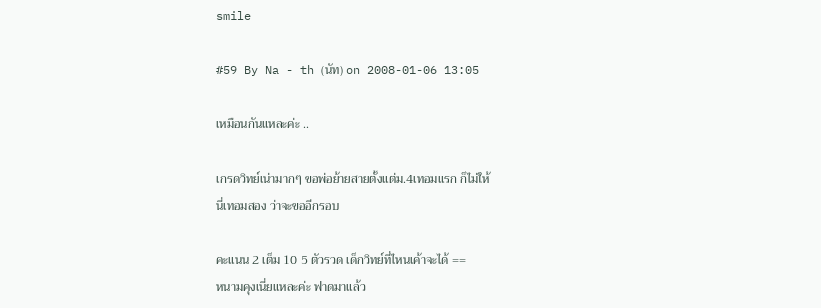smile

#59 By Na - th (นัท) on 2008-01-06 13:05

เหมือนกันแหละค่ะ ..

เกรดวิทย์เน่ามากๆ ขอพ่อย้ายสายตั้งแต่ม.4เทอมแรก ก็ไม่ให้
นี่เทอมสอง ว่าจะขออีกรอบ

คะแนน 2 เต็ม 10 5 ตัวรวด เด็กวิทย์ที่ไหนเค้าจะได้ ==
หนามคุงเนี่ยแหละค่ะ ฟาดมาแล้ว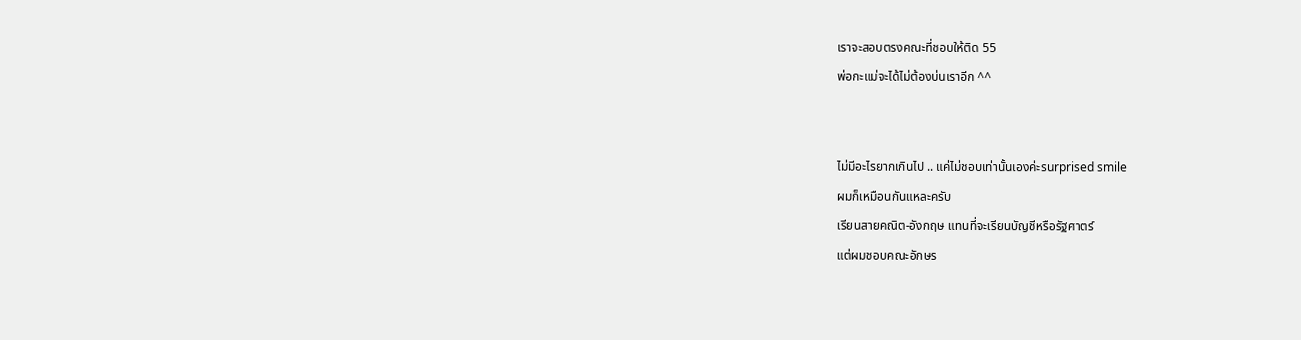เราจะสอบตรงคณะที่ชอบให้ติด 55
พ่อกะแม่จะได้ไม่ต้องบ่นเราอีก ^^


ไม่มีอะไรยากเกินไป .. แค่ไม่ชอบเท่านั้นเองค่ะsurprised smile
ผมก็เหมือนกันแหละครับ
เรียนสายคณิต-อังกฤษ แทนที่จะเรียนบัญชีหรือรัฐศาตร์
แต่ผมชอบคณะอักษร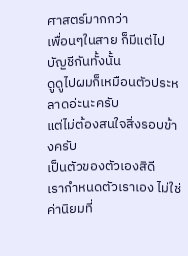ศาสตร์มากกว่า
เพื่อนๆในสาย ก็มีแต่ไปบัญชีกันทั้งนั้น
ดูดูไปผมก็เหมือนตัวประหลาดอ่ะนะครับ
แต่ไม่ต้องสนใจสิ่งรอบข้างครับ
เป็นตัวของตัวเองสิดี
เรากำหนดตัวเราเอง ไม่ใช่ค่านิยมที่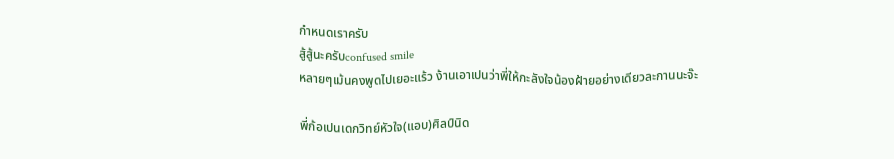กำหนดเราครับ
สู้สู้นะครับconfused smile
หลายๆเม้นคงพูดไปเยอะแร้ว ง้านเอาเปนว่าพี่ให้กะลังใจน้องฝ้ายอย่างเดียวละกานนะจ๊ะ

พี่ก้อเปนเดกวิทย์หัวใจ(แอบ)ศิลป์นิด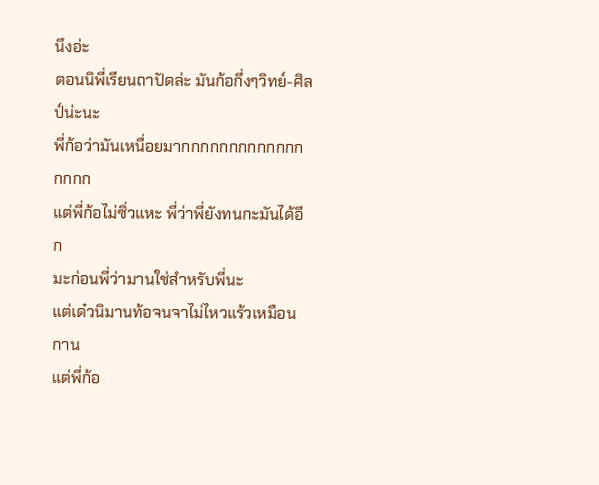นึงอ่ะ
ตอนนิพี่เรียนถาปัดล่ะ มันก้อกึ่งๆวิทย์-ศิลป์น่ะนะ
พี่ก้อว่ามันเหนื่อยมากกกกกกกกกกกกกกกกก
แต่พี่ก้อไม่ซิ่วแหะ พี่ว่าพี่ยังทนกะมันได้อีก
มะก่อนพี่ว่ามานใช่สำหรับพี่นะ
แต่เด๋วนิมานท้อจนจาไม่ไหวแร้วเหมือนกาน
แต่พี่ก้อ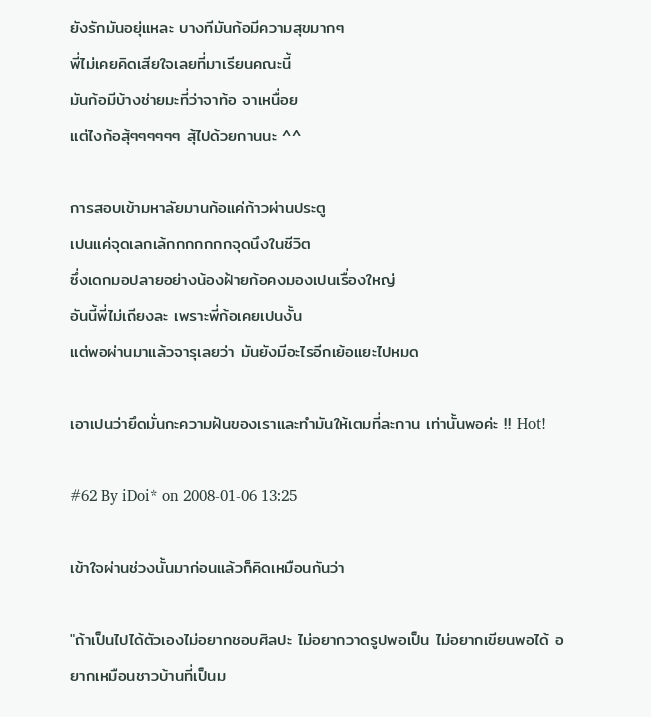ยังรักมันอยุ่แหละ บางทีมันก้อมีความสุขมากๆ
พี่ไม่เคยคิดเสียใจเลยที่มาเรียนคณะนี้
มันก้อมีบ้างช่ายมะที่ว่าจาท้อ จาเหนื่อย
แต่ไงก้อสุ้ๆๆๆๆๆๆ สุ้ไปด้วยกานนะ ^^

การสอบเข้ามหาลัยมานก้อแค่ก้าวผ่านประตู
เปนแค่จุดเลกเล้กกกกกกกจุดนึงในชีวิต
ซึ่งเดกมอปลายอย่างน้องฝ้ายก้อคงมองเปนเรื่องใหญ่
อันนี้พี่ไม่เถียงละ เพราะพี่ก้อเคยเปนงั้น
แต่พอผ่านมาแล้วจารุเลยว่า มันยังมีอะไรอีกเย้อแยะไปหมด

เอาเปนว่ายึดมั่นกะความฝันของเราและทำมันให้เตมที่ละกาน เท่านั้นพอค่ะ !! Hot!

#62 By iDoi* on 2008-01-06 13:25

เข้าใจผ่านช่วงนั้นมาก่อนแล้วก็คิดเหมือนกันว่า

"ถ้าเป็นไปได้ตัวเองไม่อยากชอบศิลปะ ไม่อยากวาดรูปพอเป็น ไม่อยากเขียนพอได้ อยากเหมือนชาวบ้านที่เป็นม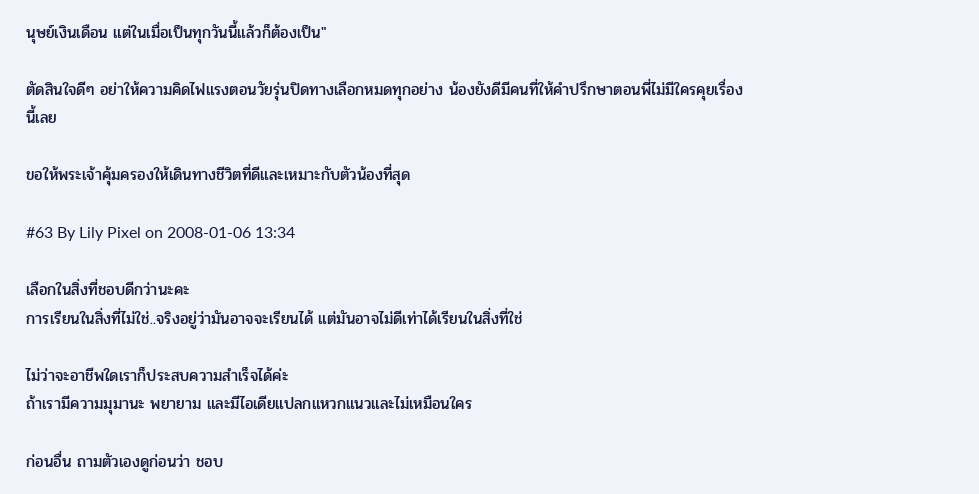นุษย์เงินเดือน แต่ในเมื่อเป็นทุกวันนี้แล้วก็ต้องเป็น"

ตัดสินใจดีๆ อย่าให้ความคิดไฟแรงตอนวัยรุ่นปิดทางเลือกหมดทุกอย่าง น้องยังดีมีคนที่ให้คำปรึกษาตอนพี่ไม่มีใครคุยเรื่องนี้เลย

ขอให้พระเจ้าคุ้มครองให้เดินทางชีวิตที่ดีและเหมาะกับตัวน้องที่สุด

#63 By Lily Pixel on 2008-01-06 13:34

เลือกในสิ่งที่ชอบดีกว่านะคะ
การเรียนในสิ่งที่ไม่ใช่..จริงอยู่ว่ามันอาจจะเรียนได้ แต่มันอาจไม่ดีเท่าได้เรียนในสิ่งที่ใช่

ไม่ว่าจะอาชีพใดเราก็ประสบความสำเร็จได้ค่ะ
ถ้าเรามีความมุมานะ พยายาม และมีไอเดียแปลกแหวกแนวและไม่เหมือนใคร

ก่อนอื่น ถามตัวเองดูก่อนว่า ชอบ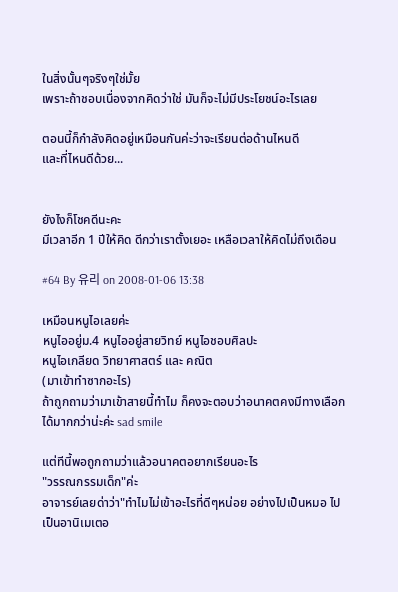ในสิ่งนั้นๆจริงๆใช่มั้ย
เพราะถ้าชอบเนื่องจากคิดว่าใช่ มันก็จะไม่มีประโยชน์อะไรเลย

ตอนนี้ก็กำลังคิดอยู่เหมือนกันค่ะว่าจะเรียนต่อด้านไหนดี
และที่ไหนดีด้วย...


ยังไงก็โชคดีนะคะ
มีเวลาอีก 1 ปีให้คิด ดีกว่าเราตั้งเยอะ เหลือเวลาให้คิดไม่ถึงเดือน

#64 By 유리 on 2008-01-06 13:38

เหมือนหนูไอเลยค่ะ
หนูไออยู่ม.4 หนูไออยู่สายวิทย์ หนูไอชอบศิลปะ
หนูไอเกลียด วิทยาศาสตร์ และ คณิต
(มาเข้าทำซากอะไร)
ถ้าถูกถามว่ามาเข้าสายนี้ทำไม ก็คงจะตอบว่าอนาคตคงมีทางเลือกได้มากกว่าน่ะค่ะ sad smile

แต่ทีนี้พอถูกถามว่าแล้วอนาคตอยากเรียนอะไร
"วรรณกรรมเด็ก"ค่ะ
อาจารย์เลยด่าว่า"ทำไมไม่เข้าอะไรที่ดีๆหน่อย อย่างไปเป็นหมอ ไปเป็นอานิเมเตอ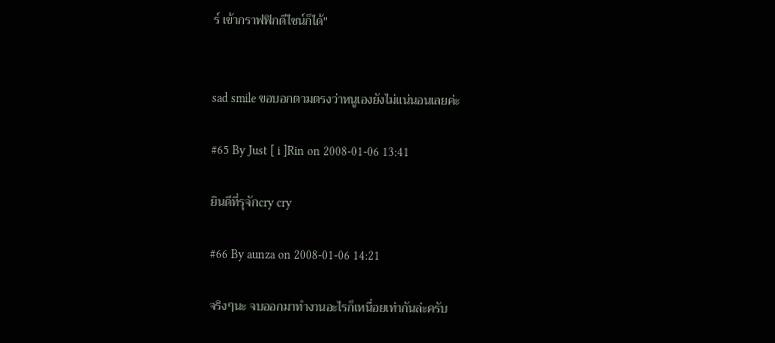ร์ เข้ากราฟฟิกดีไซน์ก็ได้"


sad smile ขอบอกตามตรงว่าหนูเองยังไม่แน่นอนเลยค่ะ

#65 By Just [ i ]Rin on 2008-01-06 13:41

ยินดีที่รุจักcry cry

#66 By aunza on 2008-01-06 14:21

จริงๆนะ จบออกมาทำงานอะไรก็เหนื่อยเท่ากันล่ะครับ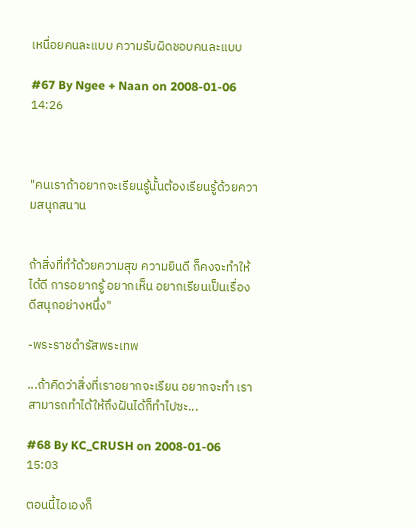เหนื่อยคนละแบบ ความรับผิดชอบคนละแบบ

#67 By Ngee + Naan on 2008-01-06 14:26



"คนเราถ้าอยากจะเรียนรู้นั้นต้องเรียนรู้ด้วยความสนุกสนาน


ถ้าสิ่งที่ทำ้ด้วยความสุข ความยินดี ก็คงจะทำให้ได้ดี การอยากรู้ อยากเห็น อยากเรียนเป็นเรื่องดีสนุกอย่างหนึ่ง"

-พระราชดำรัสพระเทพ

...ถ้าคิดว่าสิ่งที่เราอยากจะเรียน อยากจะทำ เราสามารถทำได้ให้ถึงฝันได้ก็ทำไปซะ...

#68 By KC_CRUSH on 2008-01-06 15:03

ตอนนี้ไอเองก็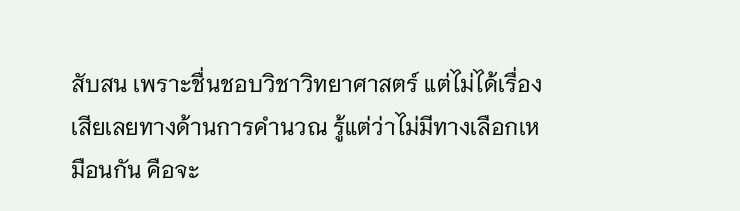สับสน เพราะชื่นชอบวิชาวิทยาศาสตร์ แต่ไม่ได้เรื่องเสียเลยทางด้านการคำนวณ รู้แต่ว่าไม่มีทางเลือกเหมือนกัน คือจะ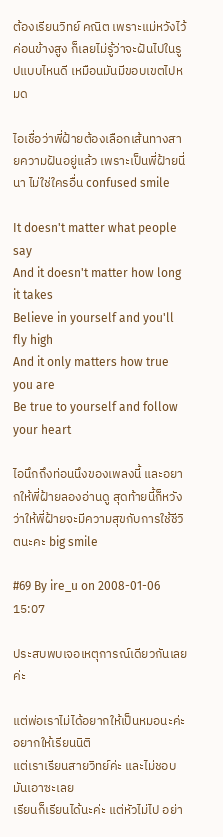ต้องเรียนวิทย์ คณิต เพราะแม่หวังไว้ค่อนข้างสูง ก็เลยไม่รู้ว่าจะฝันไปในรูปแบบไหนดี เหมือนมันมีขอบเขตไปหมด

ไอเชื่อว่าพี่ฝ้ายต้องเลือกเส้นทางสายความฝันอยู่แล้ว เพราะเป็นพี่ฝ้ายนี่นา ไม่ใช่ใครอื่น confused smile

It doesn't matter what people say
And it doesn't matter how long it takes
Believe in yourself and you'll fly high
And it only matters how true you are
Be true to yourself and follow your heart

ไอนึกถึงท่อนนึงของเพลงนี้ และอยากให้พี่ฝ้ายลองอ่านดู สุดท้ายนี้ก็หวังว่าให้พี่ฝ้ายจะมีความสุขกับการใช้ชีวิตนะคะ big smile

#69 By ire_u on 2008-01-06 15:07

ประสบพบเจอเหตุการณ์เดียวกันเลยค่ะ

แต่พ่อเราไม่ได้อยากให้เป็นหมอนะค่ะ อยากให้เรียนนิติ
แต่เราเรียนสายวิทย์ค่ะ และไม่ชอบมันเอาซะเลย
เรียนก็เรียนได้นะค่ะ แต่หัวไม่ไป อย่า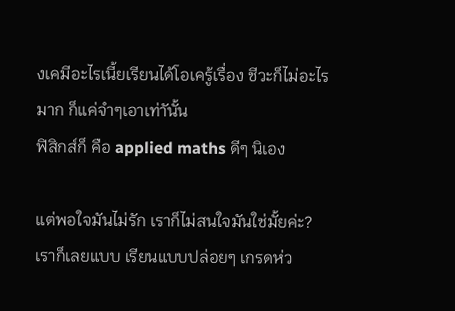งเคมีอะไรเนี้ยเรียนได้โอเครู้เรื่อง ชีวะก็ไม่อะไรมาก ก็แค่จำๆเอาเท่าันั้น
ฟิสิกส์ก็ คือ applied maths ดีๆ นิเอง

แต่พอใจมันไม่รัก เราก็ไม่สนใจมันใช่มั้ยค่ะ?
เราก็เลยแบบ เรียนแบบปล่อยๆ เกรดห่ว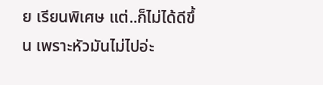ย เรียนพิเศษ แต่..ก็ไม่ได้ดีขึ้น เพราะหัวมันไม่ไปอ่ะ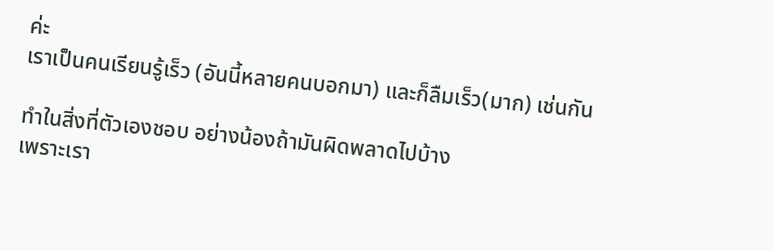ค่ะ
เราเป็นคนเรียนรู้เร็ว (อันนี้หลายคนบอกมา) และก็ลืมเร็ว(มาก) เช่นกัน

ทำในสิ่งที่ตัวเองชอบ อย่างน้องถ้ามันผิดพลาดไปบ้าง
เพราะเรา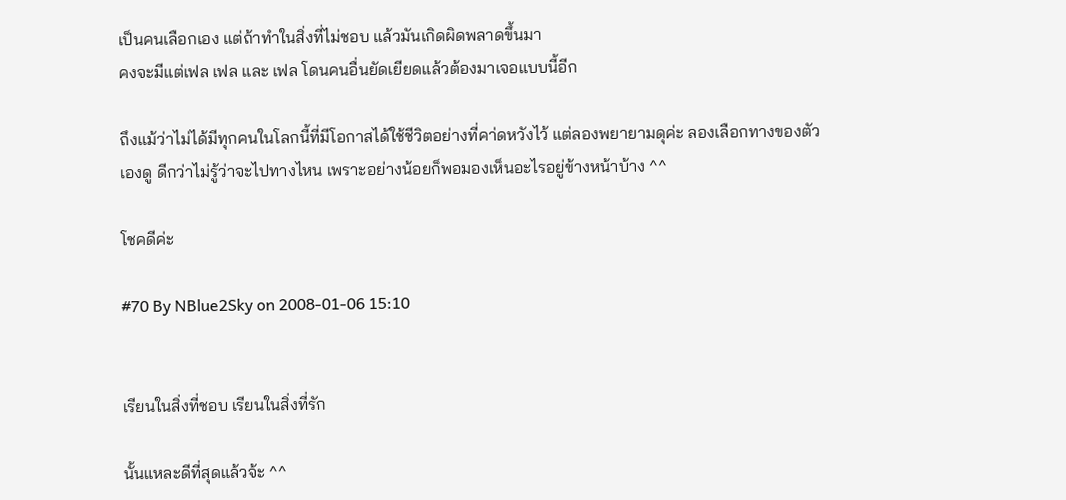เป็นคนเลือกเอง แต่ถ้าทำในสิ่งที่ไม่ชอบ แล้วมันเกิดผิดพลาดขึ้นมา
คงจะมีแต่เฟล เฟล และ เฟล โดนคนอื่นยัดเยียดแล้วต้องมาเจอแบบนี้อีก

ถึงแม้ว่าไม่ได้มีทุกคนในโลกนี้ที่มีโอกาสได้ใช้ชีวิตอย่างที่คา่ดหวังไว้ แต่ลองพยายามดุค่ะ ลองเลือกทางของตัวเองดู ดีกว่าไม่รู้ว่าจะไปทางไหน เพราะอย่างน้อยก็พอมองเห็นอะไรอยู่ข้างหน้าบ้าง ^^

โชคดีค่ะ

#70 By NBlue2Sky on 2008-01-06 15:10


เรียนในสิ่งที่ชอบ เรียนในสิ่งที่รัก

นั้นแหละดีที่สุดแล้วจ้ะ ^^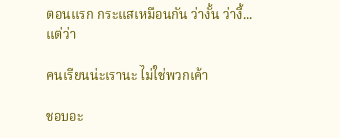ตอนแรก กระแสเหมือนกัน ว่างั้น ว่างี้...
แต่ว่า

คนเรียนน่ะเรานะ ไม่ใช่พวกเค้า

ชอบอะ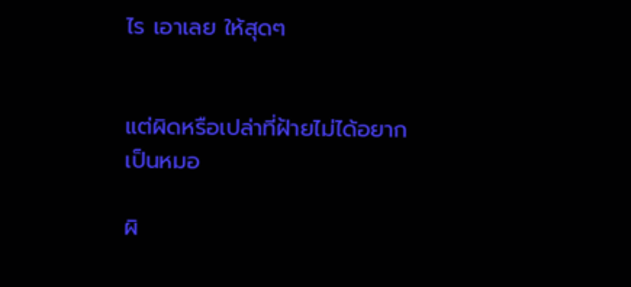ไร เอาเลย ให้สุดๆ


แต่ผิดหรือเปล่าที่ฝ้ายไม่ได้อยากเป็นหมอ

ผิ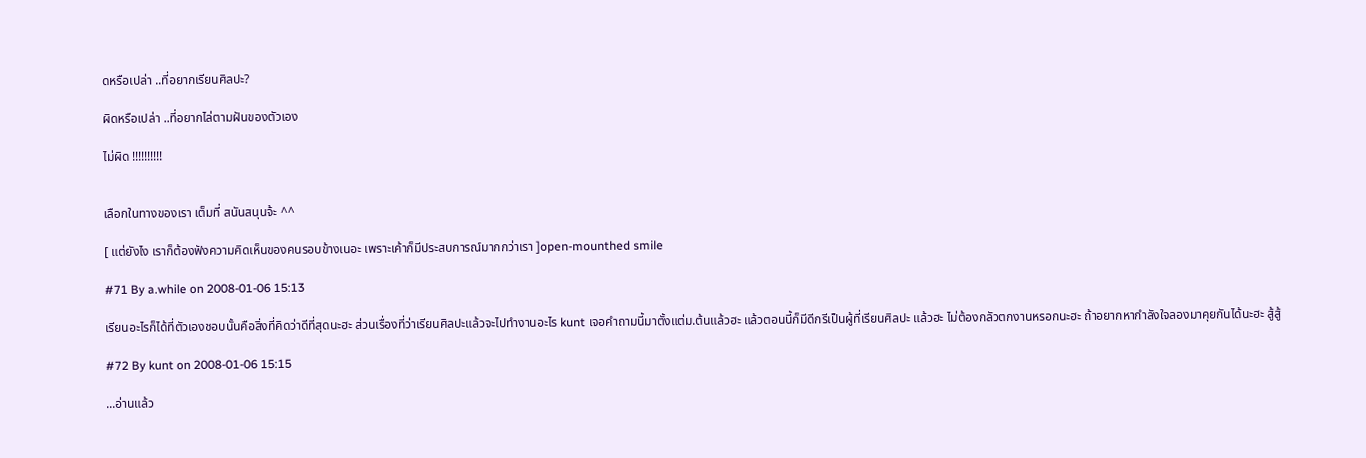ดหรือเปล่า ..ที่อยากเรียนศิลปะ?

ผิดหรือเปล่า ..ที่อยากไล่ตามฝันของตัวเอง

ไม่ผิด !!!!!!!!!!


เลือกในทางของเรา เต็มที่ สนันสนุนจ้ะ ^^

[ แต่ยังไง เราก็ต้องฟังความคิดเห็นของคนรอบข้างเนอะ เพราะเค้าก็มีประสบการณ์มากกว่าเรา ]open-mounthed smile

#71 By a.while on 2008-01-06 15:13

เรียนอะไรก็ได้ที่ตัวเองชอบนั้นคือสิ่งที่คิดว่าดีที่สุดนะฮะ ส่วนเรื่องที่ว่าเรียนศิลปะแล้วจะไปทำงานอะไร kunt เจอคำถามนี้มาตั้งแต่ม.ต้นแล้วฮะ แล้วตอนนี้ก็มีดีกรีเป็นผู้ที่เรียนศิลปะ แล้วฮะ ไม่ต้องกลัวตกงานหรอกนะฮะ ถ้าอยากหากำลังใจลองมาคุยกันได้นะฮะ สู้สู้

#72 By kunt on 2008-01-06 15:15

...อ่านแล้ว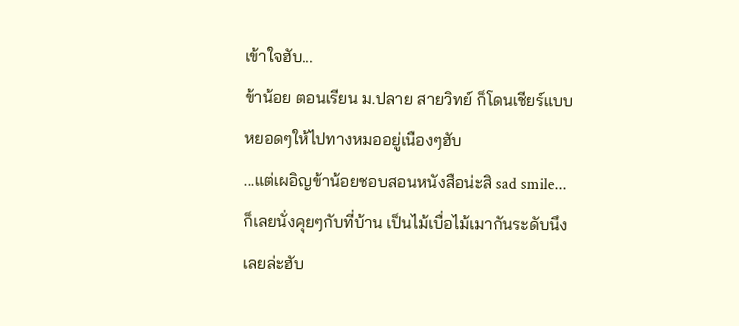เข้าใจฮับ...
ข้าน้อย ตอนเรียน ม.ปลาย สายวิทย์ ก็โดนเชียร์แบบหยอดๆให้ไปทางหมออยู่เนืองๆฮับ
...แต่เผอิญข้าน้อยชอบสอนหนังสือน่ะสิ sad smile...
ก็เลยนั่งคุยๆกับที่บ้าน เป็นไม้เบื่อไม้เมากันระดับนึงเลยล่ะฮับ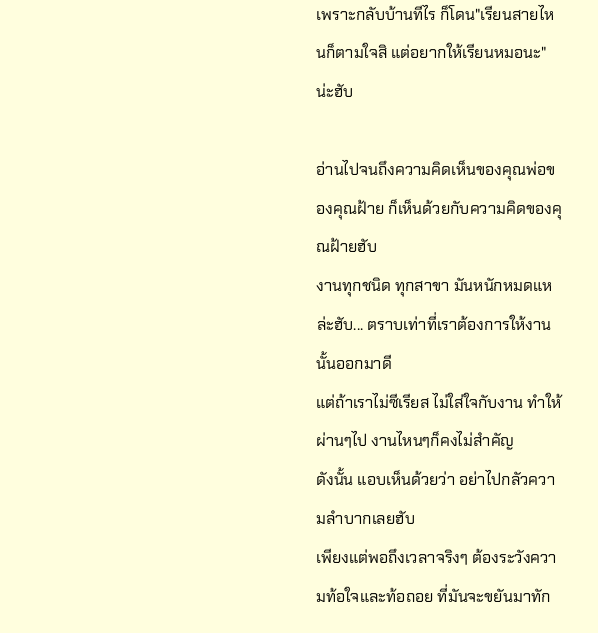เพราะกลับบ้านทีไร ก็โดน"เรียนสายไหนก็ตามใจสิ แต่อยากให้เรียนหมอนะ" น่ะฮับ

อ่านไปจนถึงความคิดเห็นของคุณพ่อของคุณฝ้าย ก็เห็นด้วยกับความคิดของคุณฝ้ายฮับ
งานทุกชนิด ทุกสาขา มันหนักหมดแหล่ะฮับ... ตราบเท่าที่เราต้องการให้งานนั้นออกมาดี
แต่ถ้าเราไม่ซีเรียส ไม่ใส่ใจกับงาน ทำให้ผ่านๆไป งานไหนๆก็คงไม่สำคัญ
ดังนั้น แอบเห็นด้วยว่า อย่าไปกลัวความลำบากเลยฮับ
เพียงแต่พอถึงเวลาจริงๆ ต้องระวังความท้อใจและท้อถอย ที่มันจะขยันมาทัก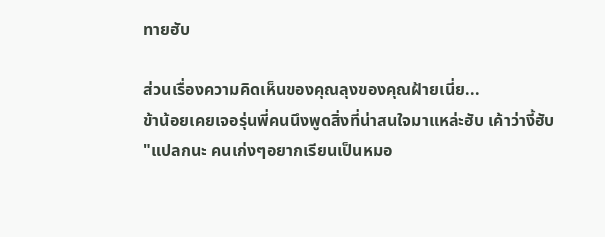ทายฮับ

ส่วนเรื่องความคิดเห็นของคุณลุงของคุณฝ้ายเนี่ย...
ข้าน้อยเคยเจอรุ่นพี่คนนึงพูดสิ่งที่น่าสนใจมาแหล่ะฮับ เค้าว่างี้ฮับ
"แปลกนะ คนเก่งๆอยากเรียนเป็นหมอ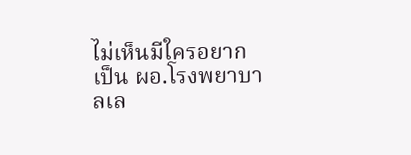ไม่เห็นมีใครอยากเป็น ผอ.โรงพยาบาลเล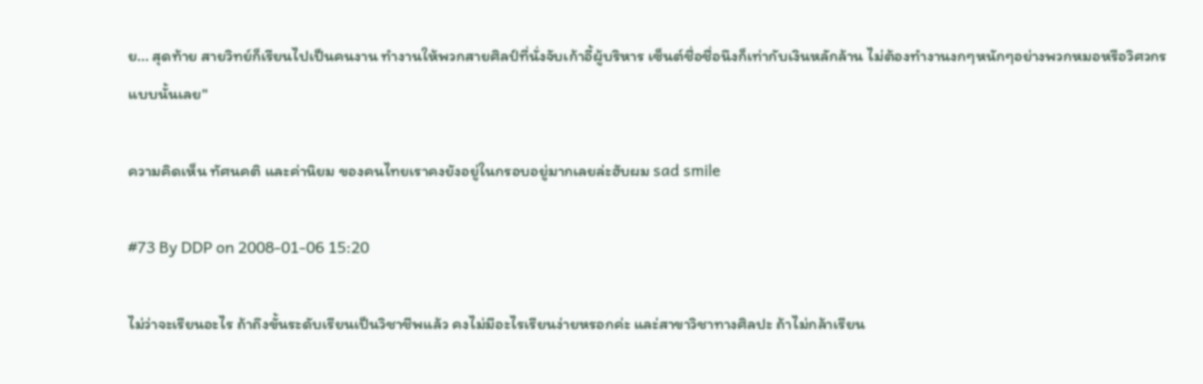ย... สุดท้าย สายวิทย์ก็เรียนไปเป็นคนงาน ทำงานให้พวกสายศิลป์ที่นั่งจับเก้าอี้ผู้บริหาร เซ็นต์ชื่อชื่อนึงก็เท่ากับเงินหลักล้าน ไม่ต้องทำงานงกๆหนักๆอย่างพวกหมอหรือวิศวกรแบบนั้นเลย"

ความคิดเห็น ทัศนคติ และค่านิยม ของคนไทยเราคงยังอยู่ในกรอบอยู่มากเลยล่ะฮับผม sad smile

#73 By DDP on 2008-01-06 15:20

ไม่ว่าจะเรียนอะไร ถ้าถึงขั้นระดับเรียนเป็นวิชาชีพแล้ว คงไม่มีอะไรเรียนง่ายหรอกค่ะ และ่สาขาวิชาทางศิลปะ ถ้าไม่กล้าเรียน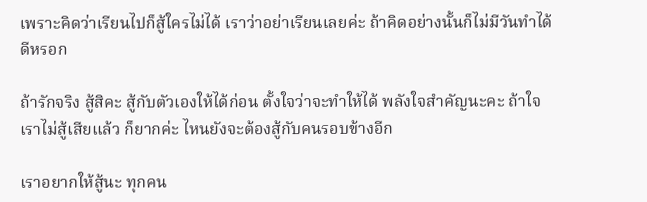เพราะคิดว่าเรียนไปก็สู้ใครไม่ได้ เราว่าอย่าเรียนเลยค่ะ ถ้าคิดอย่างนั้นก็ไม่มีวันทำได้ดีหรอก

ถ้ารักจริง สู้สิคะ สู้กับตัวเองให้ได้ก่อน ตั้งใจว่าจะทำให้ได้ พลังใจสำคัญนะคะ ถ้าใจเราไม่สู้เสียแล้ว ก็ยากค่ะ ไหนยังจะต้องสู้กับคนรอบข้างอีก

เราอยากให้สู้นะ ทุกคน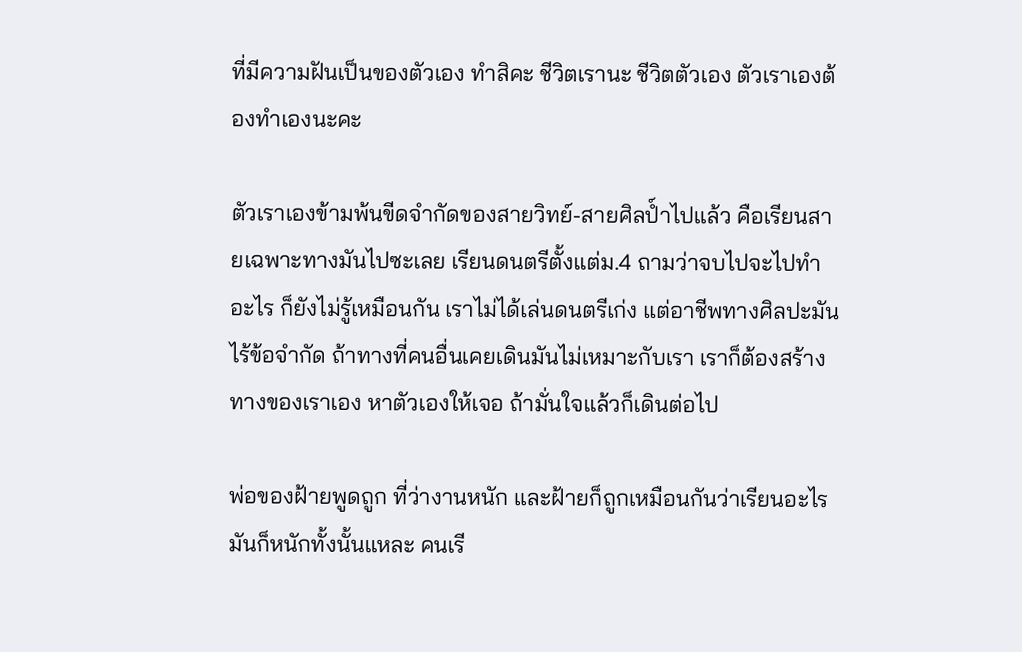ที่มีความฝันเป็นของตัวเอง ทำสิคะ ชีวิตเรานะ ชีวิตตัวเอง ตัวเราเองต้องทำเองนะคะ

ตัวเราเองข้ามพ้นขีดจำกัดของสายวิทย์-สายศิลป์ำไปแล้ว คือเรียนสายเฉพาะทางมันไปซะเลย เรียนดนตรีตั้งแต่ม.4 ถามว่าจบไปจะไปทำอะไร ก็ยังไม่รู้เหมือนกัน เราไม่ได้เล่นดนตรีเก่ง แต่อาชีพทางศิลปะมันไร้ข้อจำกัด ถ้าทางที่คนอื่นเคยเดินมันไม่เหมาะกับเรา เราก็ต้องสร้างทางของเราเอง หาตัวเองให้เจอ ถ้ามั่นใจแล้วก็เดินต่อไป

พ่อของฝ้ายพูดถูก ที่ว่างานหนัก และฝ้ายก็ถูกเหมือนกันว่าเรียนอะไรมันก็หนักทั้งนั้นแหละ คนเรี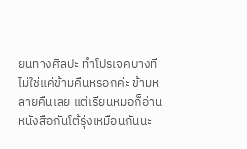ยนทางศิลปะ ทำโปรเจคบางทีไม่ใช่แค่ข้ามคืนหรอกค่ะ ข้ามหลายคืนเลย แต่เรียนหมอก็อ่านหนังสือกันโต้รุ่งเหมือนกันนะ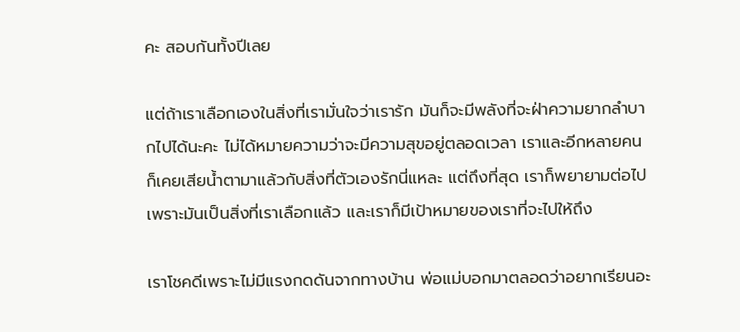คะ สอบกันทั้งปีเลย

แต่ถ้าเราเลือกเองในสิ่งที่เรามั่นใจว่าเรารัก มันก็จะมีพลังที่จะฝ่าความยากลำบากไปได้นะคะ ไม่ได้หมายความว่าจะมีความสุขอยู่ตลอดเวลา เราและอีกหลายคนก็เคยเสียน้ำตามาแล้วกับสิ่งที่ตัวเองรักนี่แหละ แต่ถึงที่สุด เราก็พยายามต่อไป เพราะมันเป็นสิ่งที่เราเลือกแล้ว และเราก็มีเป้าหมายของเราที่จะไปให้ถึง

เราโชคดีเพราะไม่มีแรงกดดันจากทางบ้าน พ่อแม่บอกมาตลอดว่าอยากเรียนอะ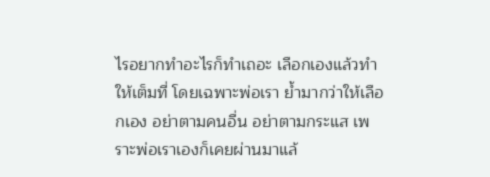ไรอยากทำอะไรก็ทำเถอะ เลือกเองแล้วทำให้เต็มที่ โดยเฉพาะพ่อเรา ย้ำมากว่าให้เลือกเอง อย่าตามคนอื่น อย่าตามกระแส เพราะพ่อเราเองก็เคยผ่านมาแล้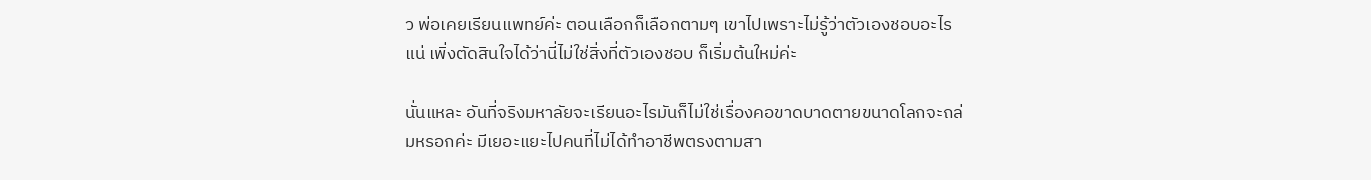ว พ่อเคยเรียนแพทย์ค่ะ ตอนเลือกก็เลือกตามๆ เขาไปเพราะไม่รู้ว่าตัวเองชอบอะไรแน่ เพิ่งตัดสินใจได้ว่านี่ไม่ใช่สิ่งที่ตัวเองชอบ ก็เริ่มต้นใหม่ค่ะ

นั่นแหละ อันที่จริงมหาลัยจะเรียนอะไรมันก็ไม่ใช่เรื่องคอขาดบาดตายขนาดโลกจะถล่มหรอกค่ะ มีเยอะแยะไปคนที่ไม่ได้ทำอาชีพตรงตามสา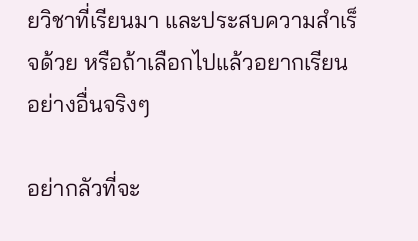ยวิชาที่เรียนมา และประสบความสำเร็จด้วย หรือถ้าเลือกไปแล้วอยากเรียนอย่างอื่นจริงๆ

อย่ากลัวที่จะ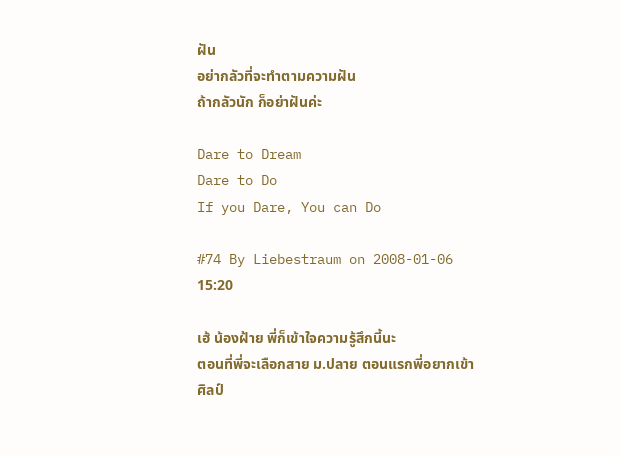ฝัน
อย่ากลัวที่จะทำตามความฝัน
ถ้ากลัวนัก ก็อย่าฝันค่ะ

Dare to Dream
Dare to Do
If you Dare, You can Do

#74 By Liebestraum on 2008-01-06 15:20

เฮ้ น้องฝ้าย พี่ก็เข้าใจความรู้สึกนี้นะ
ตอนที่พี่จะเลือกสาย ม.ปลาย ตอนแรกพี่อยากเข้าศิลป์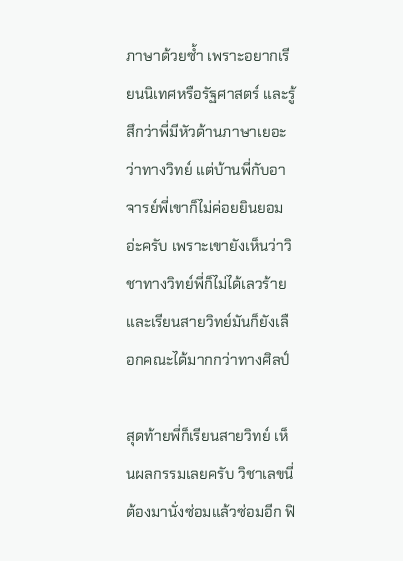ภาษาด้วยซ้ำ เพราะอยากเรียนนิเทศหรือรัฐศาสตร์ และรู้สึกว่าพี่มีหัวด้านภาษาเยอะว่าทางวิทย์ แต่บ้านพี่กับอาจารย์พี่เขาก็ไม่ค่อยยินยอมอ่ะครับ เพราะเขายังเห็นว่าวิชาทางวิทย์พี่ก็ไม่ได้เลวร้าย และเรียนสายวิทย์มันก็ยังเลือกคณะได้มากกว่าทางศิลป์

สุดท้ายพี่ก็เรียนสายวิทย์ เห็นผลกรรมเลยครับ วิชาเลขนี่ต้องมานั่งซ่อมแล้วซ่อมอีก ฟิ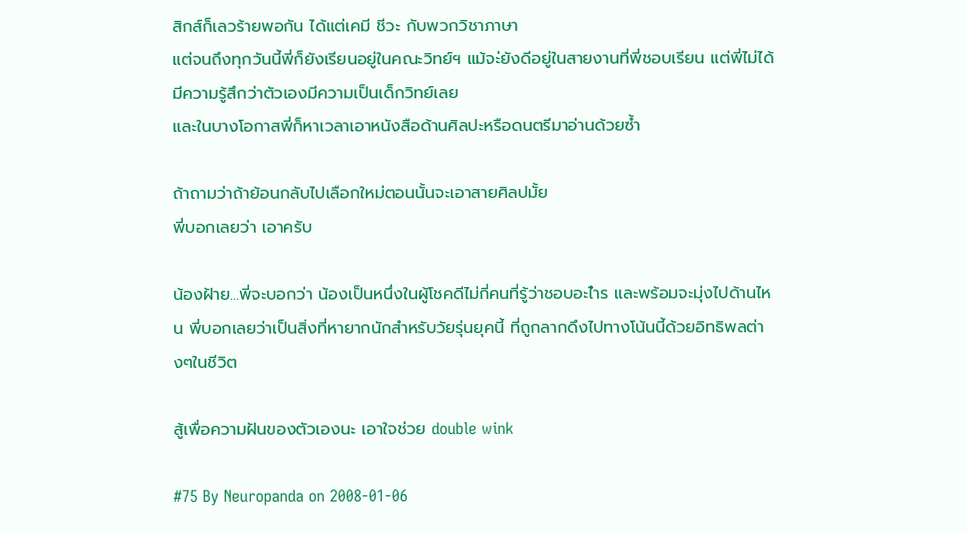สิกส์ก็เลวร้ายพอกัน ได้แต่เคมี ชีวะ กับพวกวิชาภาษา
แต่จนถึงทุกวันนี้พี่ก็ยังเรียนอยู่ในคณะวิทย์ฯ แม้จะ่ยังดีอยู่ในสายงานที่พี่ชอบเรียน แต่พี่ไม่ได้มีความรู้สึกว่าตัวเองมีความเป็นเด็กวิทย์เลย
และในบางโอกาสพี่ก็หาเวลาเอาหนังสือด้านศิลปะหรือดนตรีมาอ่านด้วยซ้ำ

ถ้าถามว่าถ้าย้อนกลับไปเลือกใหม่ตอนนั้นจะเอาสายศิลปมั้ย
พี่บอกเลยว่า เอาครับ

น้องฝ้าย...พี่จะบอกว่า น้องเป็นหนึ่งในผู้โชคดีไม่กี่คนที่รู้ว่าชอบอะไำร และพร้อมจะมุ่งไปด้านไหน พี่บอกเลยว่าเป็นสิ่งที่หายากนักสำหรับวัยรุ่นยุคนี้ ที่ถูกลากดึงไปทางโน้นนี้ด้วยอิทธิพลต่างๆในชีวิต

สู้เพื่อความฝันของตัวเองนะ เอาใจช่วย double wink

#75 By Neuropanda on 2008-01-06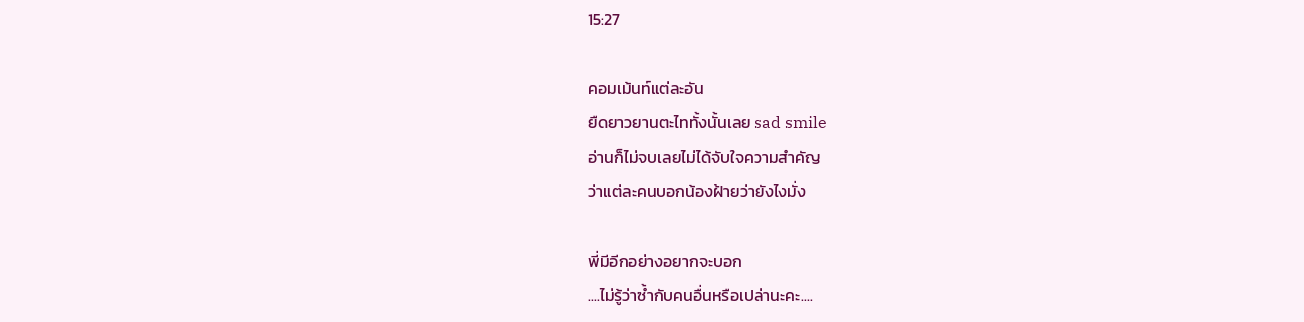15:27

คอมเม้นท์แต่ละอัน
ยืดยาวยานตะไททั้งนั้นเลย sad smile
อ่านก็ไม่จบเลยไม่ได้จับใจความสำคัญ
ว่าแต่ละคนบอกน้องฝ้ายว่ายังไงมั่ง

พี่มีอีกอย่างอยากจะบอก
....ไม่รู้ว่าซ้ำกับคนอื่นหรือเปล่านะคะ....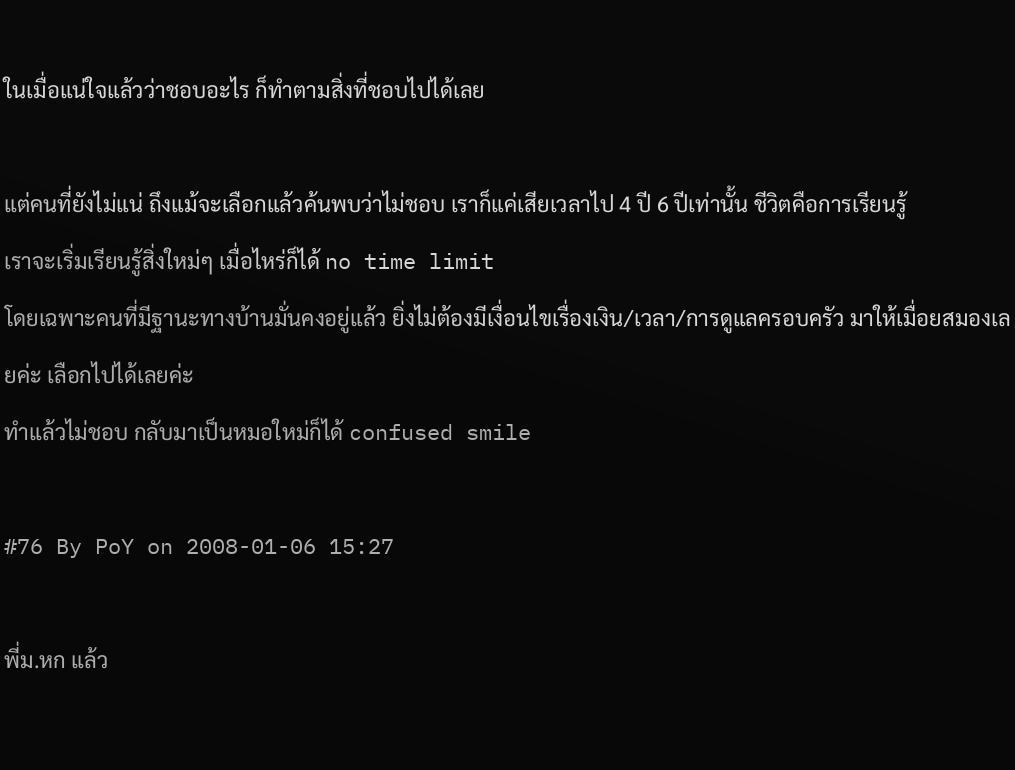ในเมื่อแน่ใจแล้วว่าชอบอะไร ก็ทำตามสิ่งที่ชอบไปได้เลย

แต่คนที่ยังไม่แน่ ถึงแม้จะเลือกแล้วค้นพบว่าไม่ชอบ เราก็แค่เสียเวลาไป 4 ปี 6 ปีเท่านั้น ชีวิตคือการเรียนรู้
เราจะเริ่มเรียนรู้สิ่งใหม่ๆ เมื่อไหร่ก็ได้ no time limit
โดยเฉพาะคนที่มีฐานะทางบ้านมั่นคงอยู่แล้ว ยิ่งไม่ต้องมีเงื่อนไขเรื่องเงิน/เวลา/การดูแลครอบครัว มาให้เมื่อยสมองเลยค่ะ เลือกไปได้เลยค่ะ
ทำแล้วไม่ชอบ กลับมาเป็นหมอใหม่ก็ได้ confused smile

#76 By PoY on 2008-01-06 15:27

พี่ม.หก แล้ว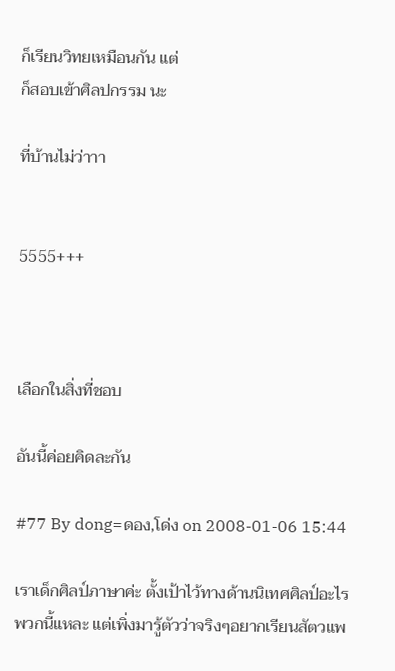ก็เรียนวิทยเหมือนกัน แต่
ก็สอบเข้าศิลปกรรม นะ

ที่บ้านไม่ว่าาา


5555+++



เลือกในสิ่งที่ชอบ

อันนี้ค่อยคิดละกัน

#77 By dong=ดอง,โด่ง on 2008-01-06 15:44

เราเด็กศิลป์ภาษาค่ะ ตั้งเป้าไว้ทางด้านนิเทศศิลป์อะไรพวกนี้แหละ แต่เพิ่งมารู้ตัวว่าจริงๆอยากเรียนสัตวแพ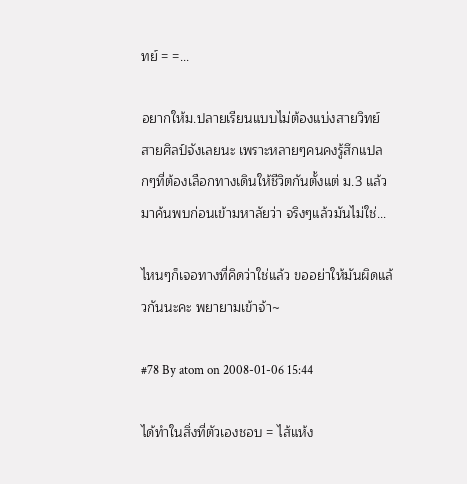ทย์ = =...

อยากให้ม.ปลายเรียนแบบไม่ต้องแบ่งสายวิทย์สายศิลป์จังเลยนะ เพราะหลายๆคนคงรู้สึกแปลกๆที่ต้องเลือกทางเดินให้ชีวิตกันตั้งแต่ ม.3 แล้วมาค้นพบก่อนเข้ามหาลัยว่า จริงๆแล้วมันไม่ใช่...

ไหนๆก็เจอทางที่คิดว่าใช่แล้ว ขออย่าให้มันผิดแล้วกันนะคะ พยายามเข้าจ้า~

#78 By atom on 2008-01-06 15:44

ได้ทำในสิ่งที่ตัวเองชอบ = ไส้แห้ง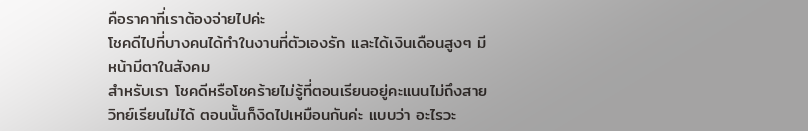คือราคาที่เราต้องจ่ายไปค่ะ
โชคดีไปที่บางคนได้ทำในงานที่ตัวเองรัก และได้เงินเดือนสูงๆ มีหน้ามีตาในสังคม
สำหรับเรา โชคดีหรือโชคร้ายไม่รู้ที่ตอนเรียนอยู่คะแนนไม่ถึงสายวิทย์เรียนไม่ได้ ตอนนั้นก็งิดไปเหมือนกันค่ะ แบบว่า อะไรวะ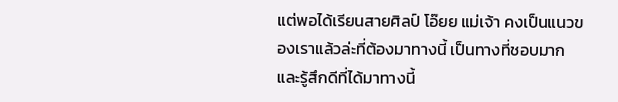แต่พอได้เรียนสายศิลป์ โอ๊ยย แม่เจ้า คงเป็นแนวของเราแล้วล่ะที่ต้องมาทางนี้ เป็นทางที่ชอบมาก และรู้สึกดีที่ได้มาทางนี้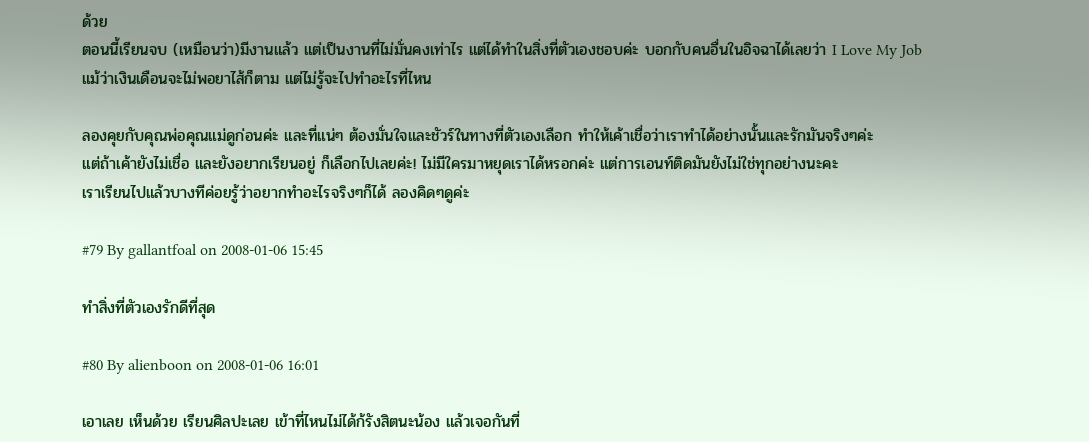ด้วย
ตอนนี้เรียนจบ (เหมือนว่า)มีงานแล้ว แต่เป็นงานที่ไม่มั่นคงเท่าไร แต่ได้ทำในสิ่งที่ตัวเองชอบค่ะ บอกกับคนอื่นในอิจฉาได้เลยว่า I Love My Job
แม้ว่าเงินเดือนจะไม่พอยาไส้ก็ตาม แต่ไม่รู้จะไปทำอะไรที่ไหน

ลองคุยกับคุณพ่อคุณแม่ดูก่อนค่ะ และที่แน่ๆ ต้องมั่นใจและชัวร์ในทางที่ตัวเองเลือก ทำให้เค้าเชื่อว่าเราทำได้อย่างนั้นและรักมันจริงๆค่ะ
แต่ถ้าเค้ายังไม่เชื่อ และยังอยากเรียนอยู่ ก็เลือกไปเลยค่ะ! ไม่มีใครมาหยุดเราได้หรอกค่ะ แต่การเอนท์ติดมันยังไม่ใช่ทุกอย่างนะคะ
เราเรียนไปแล้วบางทีค่อยรู้ว่าอยากทำอะไรจริงๆก็ได้ ลองคิดๆดูค่ะ

#79 By gallantfoal on 2008-01-06 15:45

ทำสิ่งที่ตัวเองรักดีที่สุด

#80 By alienboon on 2008-01-06 16:01

เอาเลย เห็นด้วย เรียนศิลปะเลย เข้าที่ไหนไม่ได้ก้รังสิตนะน้อง แล้วเจอกันที่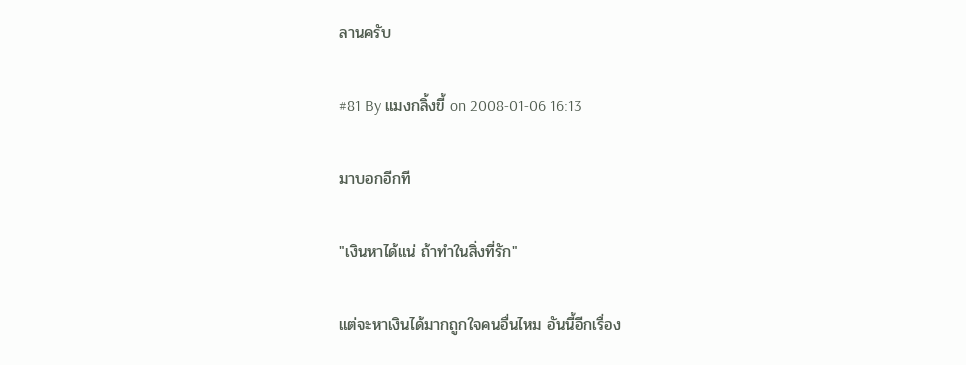ลานครับ

#81 By แมงกลิ้งขี้ on 2008-01-06 16:13

มาบอกอีกที

"เงินหาได้แน่ ถ้าทำในสิ่งที่รัก"

แต่จะหาเงินได้มากถูกใจคนอื่นไหม อันนี้อีกเรื่อง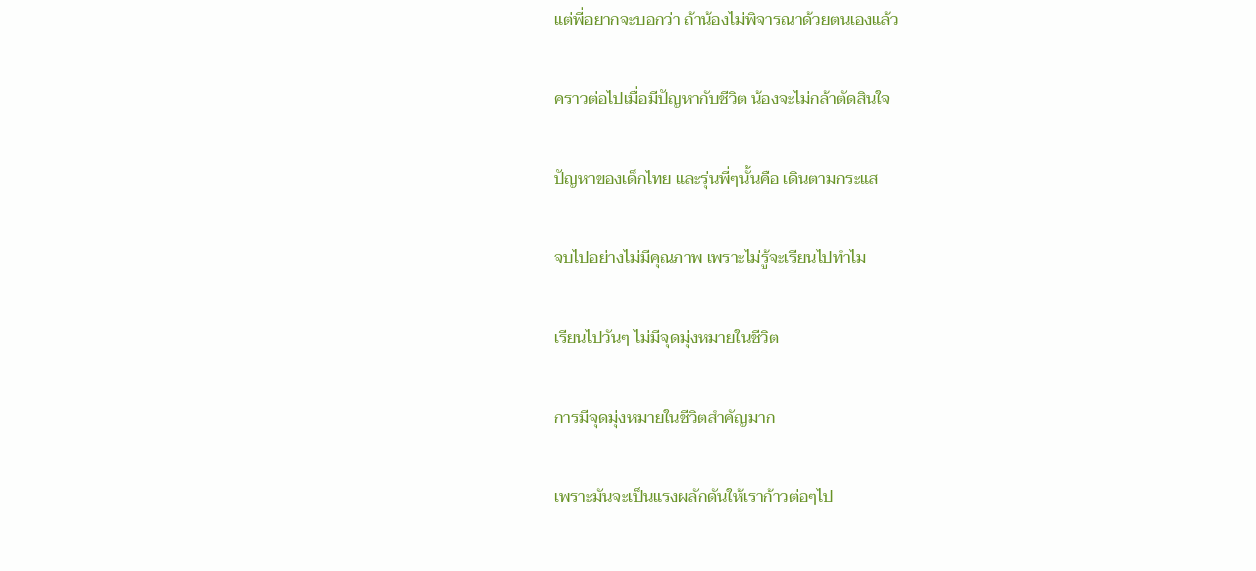แต่พี่อยากจะบอกว่า ถ้าน้องไม่พิจารณาด้วยตนเองแล้ว

คราวต่อไปเมื่อมีปัญหากับชีวิต น้องจะไม่กล้าตัดสินใจ

ปัญหาของเด็กไทย และรุ่นพี่ๆนั้นคือ เดินตามกระแส

จบไปอย่างไม่มีคุณภาพ เพราะไม่รู้จะเรียนไปทำไม

เรียนไปวันๆ ไม่มีจุดมุ่งหมายในชีวิต

การมีจุดมุ่งหมายในชีวิตสำคัญมาก

เพราะมันจะเป็นแรงผลักดันให้เราก้าวต่อๆไป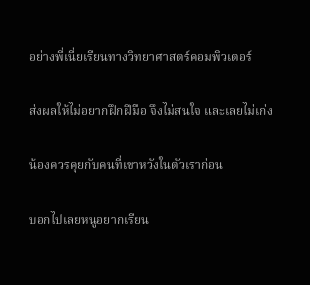อย่างพี่เนี่ยเรียนทางวิทยาศาสตร์คอมพิวเตอร์

ส่งผลให้ไม่อยากฝึกฝีมือ จึงไม่สนใจ และเลยไม่เก่ง

น้องควรคุยกับคนที่เขาหวังในตัวเราก่อน

บอกไปเลยหนูอยากเรียน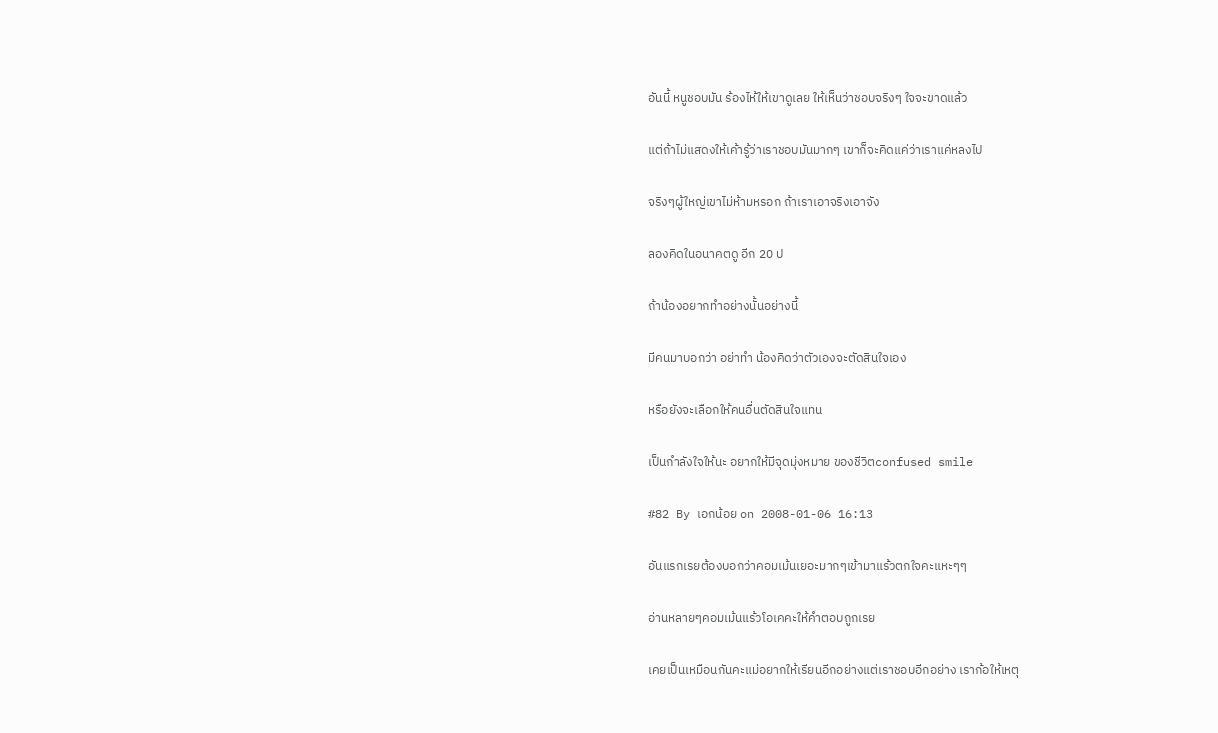อันนี้ หนูชอบมัน ร้องไห้ให้เขาดูเลย ให้เห็นว่าชอบจริงๆ ใจจะขาดแล้ว

แต่ถ้าไม่แสดงให้เค้ารู้ว่าเราชอบมันมากๆ เขาก็จะคิดแค่ว่าเราแค่หลงไป

จริงๆผู้ใหญ่เขาไม่ห้ามหรอก ถ้าเราเอาจริงเอาจัง

ลองคิดในอนาคตดู อีก 20 ป

ถ้าน้องอยากทำอย่างนั้นอย่างนี้

มีคนมาบอกว่า อย่าทำ น้องคิดว่าตัวเองจะตัดสินใจเอง

หรือยังจะเลือกให้คนอื่นตัดสินใจแทน

เป็นกำลังใจให้นะ อยากให้มีจุดมุ่งหมาย ของชีวิตconfused smile

#82 By เอกน้อย on 2008-01-06 16:13

อันแรกเรยต้องบอกว่าคอมเม้นเยอะมากๆเข้ามาแร้วตกใจคะแหะๆๆ

อ่านหลายๆคอมเม้นแร้วโอเคคะให้คำตอบถูกเรย

เคยเป็นเหมือนกันคะแม่อยากให้เรียนอีกอย่างแต่เราชอบอีกอย่าง เราก้อให้เหตุ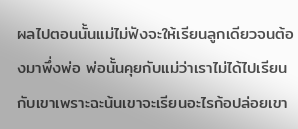ผลไปตอนนั้นแม่ไม่ฟังจะให้เรียนลูกเดียวจนต้องมาพึ่งพ่อ พ่อนั้นคุยกับแม่ว่าเราไม่ได้ไปเรียนกับเขาเพราะฉะน้นเขาจะเรียนอะไรก้อปล่อยเขา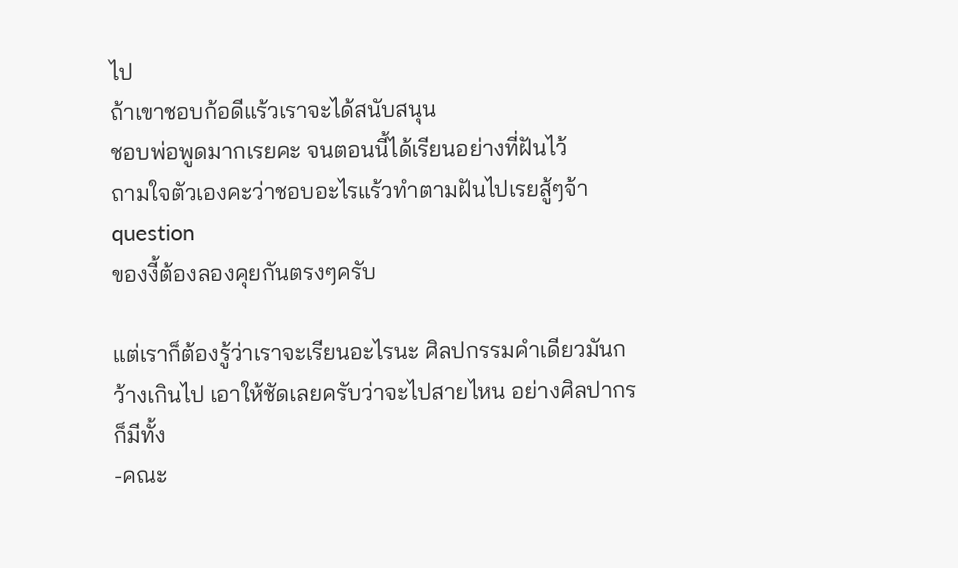ไป
ถ้าเขาชอบก้อดีแร้วเราจะได้สนับสนุน
ชอบพ่อพูดมากเรยคะ จนตอนนี้ได้เรียนอย่างที่ฝันไว้
ถามใจตัวเองคะว่าชอบอะไรแร้วทำตามฝันไปเรยสู้ๆจ้าquestion
ของงี้ต้องลองคุยกันตรงๆครับ

แต่เราก็ต้องรู้ว่าเราจะเรียนอะไรนะ ศิลปกรรมคำเดียวมันกว้างเกินไป เอาให้ชัดเลยครับว่าจะไปสายไหน อย่างศิลปากรก็มีทั้ง
-คณะ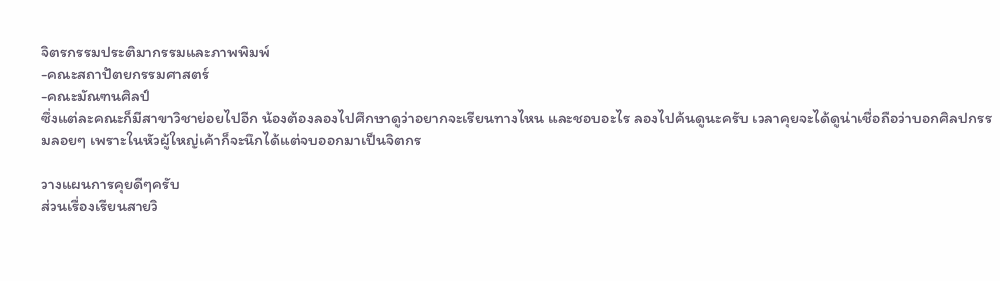จิตรกรรมประติมากรรมและภาพพิมพ์
-คณะสถาปัตยกรรมศาสตร์
-คณะมัณฑนศิลป์
ซึ่งแต่ละคณะก็มีสาขาวิชาย่อยไปอีก น้องต้องลองไปศึกษาดูว่าอยากจะเรียนทางไหน และชอบอะไร ลองไปค้นดูนะครับ เวลาคุยจะได้ดูน่าเชื่อถือว่าบอกศิลปกรรมลอยๆ เพราะในหัวผู้ใหญ่เค้าก็จะนึกได้แต่จบออกมาเป็นจิตกร

วางแผนการคุยดีๆครับ
ส่วนเรื่องเรียนสายวิ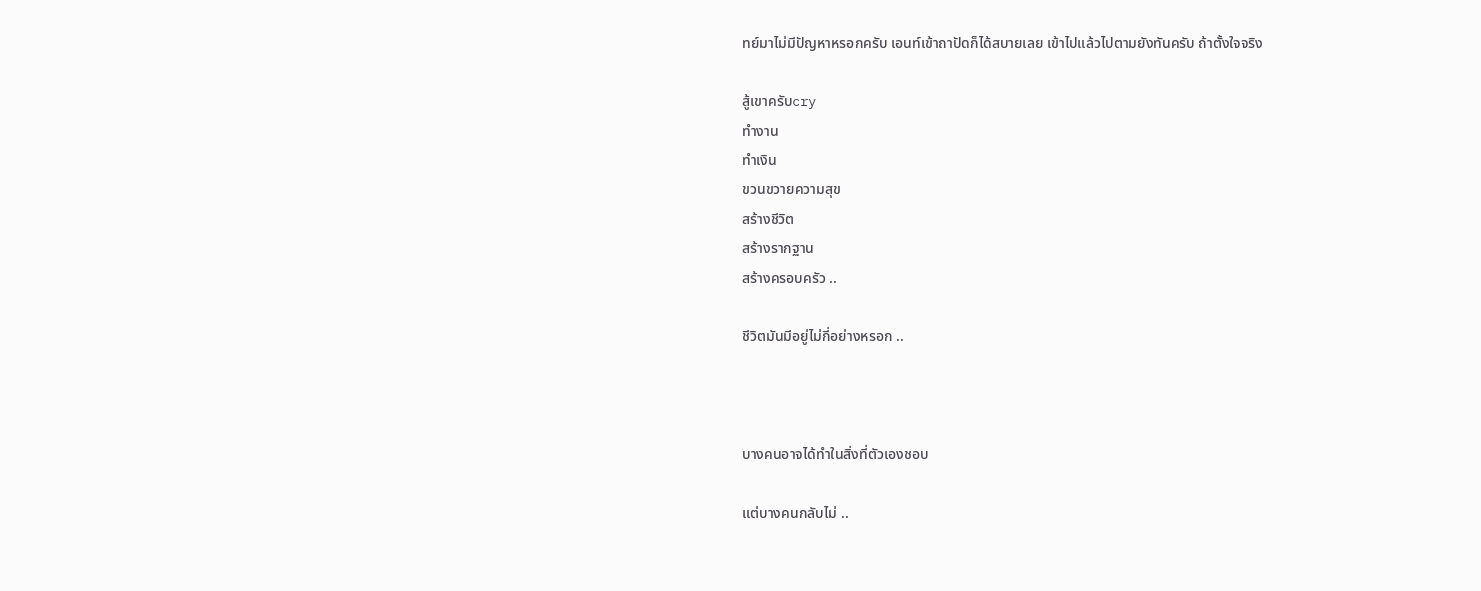ทย์มาไม่มีปัญหาหรอกครับ เอนท์เข้าถาปัดก็ได้สบายเลย เข้าไปแล้วไปตามยังทันครับ ถ้าตั้งใจจริง

สู้เขาครับcry
ทำงาน
ทำเงิน
ขวนขวายความสุข
สร้างชีวิต
สร้างรากฐาน
สร้างครอบครัว ..

ชีวิตมันมีอยู่ไม่กี่อย่างหรอก ..



บางคนอาจได้ทำในสิ่งที่ตัวเองชอบ

แต่บางคนกลับไม่ ..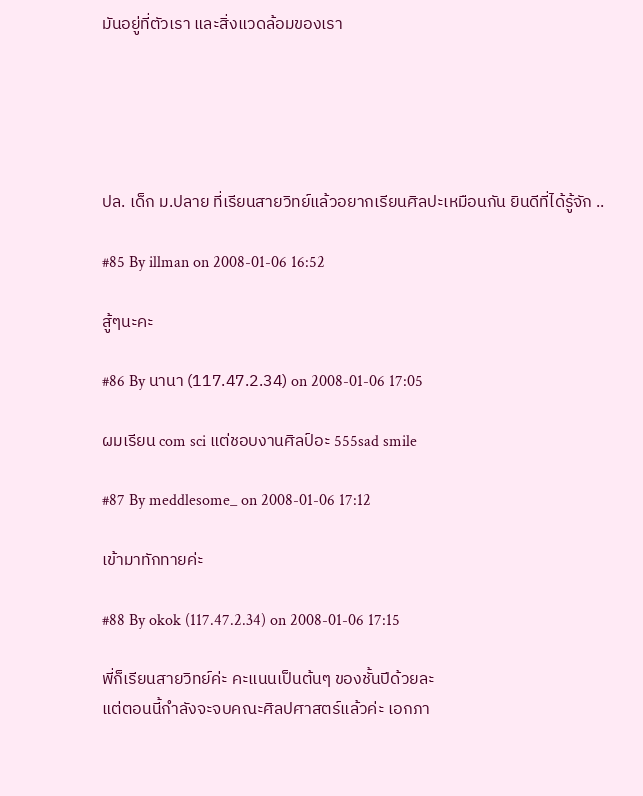มันอยู่ที่ตัวเรา และสิ่งแวดล้อมของเรา





ปล. เด็ก ม.ปลาย ที่เรียนสายวิทย์แล้วอยากเรียนศิลปะเหมือนกัน ยินดีที่ได้รู้จัก ..

#85 By illman on 2008-01-06 16:52

สู้ๆนะคะ

#86 By นานา (117.47.2.34) on 2008-01-06 17:05

ผมเรียน com sci แต่ชอบงานศิลป์อะ 555sad smile

#87 By meddlesome_ on 2008-01-06 17:12

เข้ามาทักทายค่ะ

#88 By okok (117.47.2.34) on 2008-01-06 17:15

พี่ก็เรียนสายวิทย์ค่ะ คะแนนเป็นต้นๆ ของชั้นปีด้วยละ
แต่ตอนนี้กำลังจะจบคณะศิลปศาสตร์แล้วค่ะ เอกภา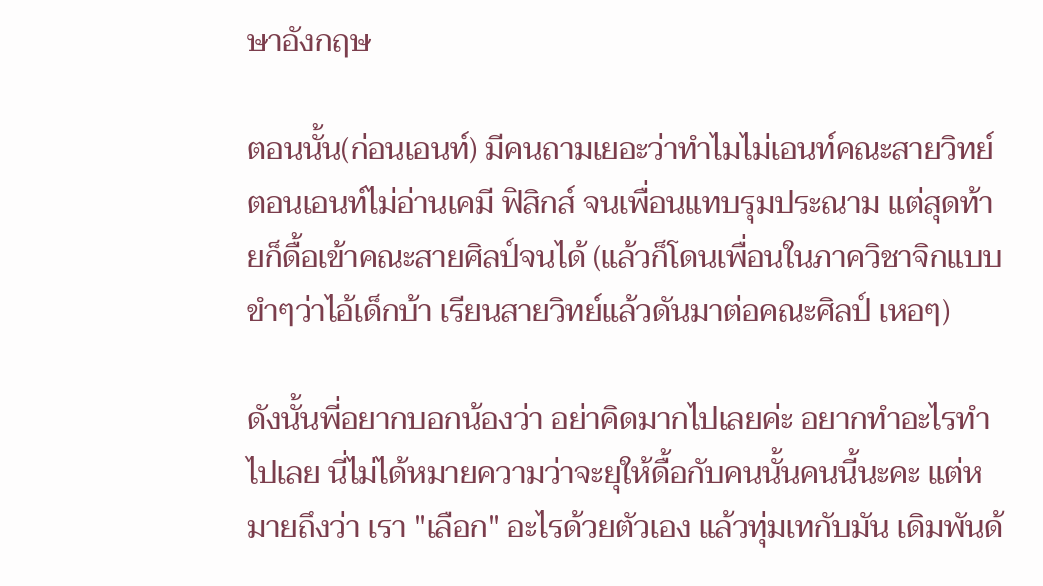ษาอังกฤษ

ตอนนั้น(ก่อนเอนท์) มีคนถามเยอะว่าทำไมไม่เอนท์คณะสายวิทย์ ตอนเอนท์ไม่อ่านเคมี ฟิสิกส์ จนเพื่อนแทบรุมประณาม แต่สุดท้ายก็ดื้อเข้าคณะสายศิลป์จนได้ (แล้วก็โดนเพื่อนในภาควิชาจิกแบบขำๆว่าไอ้เด็กบ้า เรียนสายวิทย์แล้วดันมาต่อคณะศิลป์ เหอๆ)

ดังนั้นพี่อยากบอกน้องว่า อย่าคิดมากไปเลยค่ะ อยากทำอะไรทำไปเลย นี่ไม่ได้หมายความว่าจะยุให้ดื้อกับคนนั้นคนนี้นะคะ แต่หมายถึงว่า เรา "เลือก" อะไรด้วยตัวเอง แล้วทุ่มเทกับมัน เดิมพันด้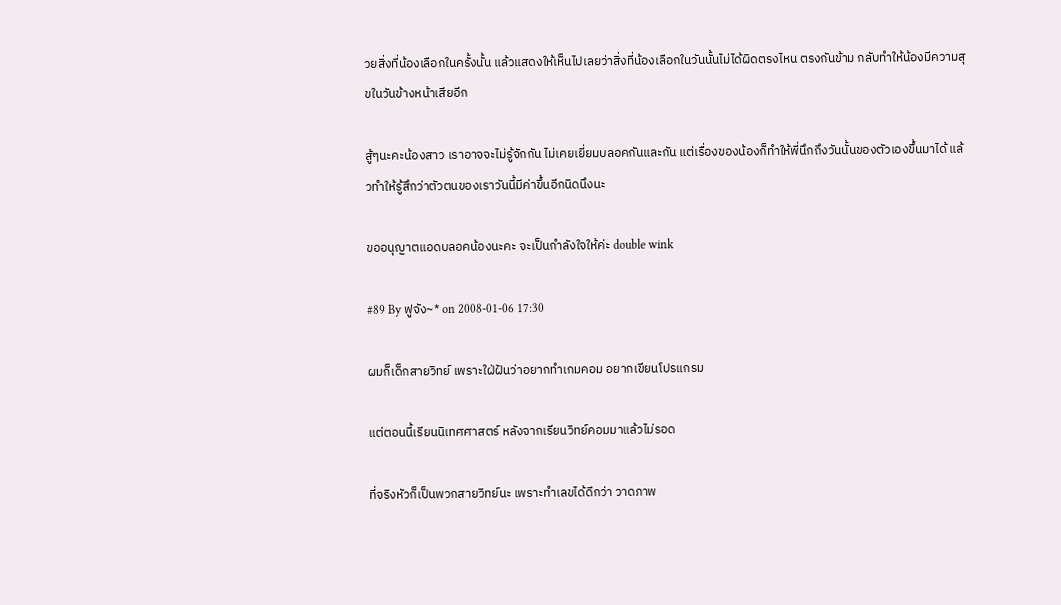วยสิ่งที่น้องเลือกในครั้งนั้น แล้วแสดงให้เห็นไปเลยว่าสิ่งที่น้องเลือกในวันนั้นไม่ได้ผิดตรงไหน ตรงกันข้าม กลับทำให้น้องมีความสุขในวันข้างหน้าเสียอีก

สู้ๆนะคะน้องสาว เราอาจจะไม่รู้จักกัน ไม่เคยเยี่ยมบลอคกันและกัน แต่เรื่องของน้องก็ทำให้พี่นึกถึงวันนั้นของตัวเองขึ้นมาได้ แล้วทำให้รู้สึกว่าตัวตนของเราวันนี้มีค่าขึ้นอีกนิดนึงนะ

ขออนุญาตแอดบลอคน้องนะคะ จะเป็นกำลังใจให้ค่ะ double wink

#89 By ฟูจัง~* on 2008-01-06 17:30

ผมก็เด็กสายวิทย์ เพราะใฝ่ฝันว่าอยากทำเกมคอม อยากเขียนโปรแกรม

แต่ตอนนี้เรียนนิเทศศาสตร์ หลังจากเรียนวิทย์คอมมาแล้วไม่รอด

ที่จริงหัวก็เป็นพวกสายวิทย์นะ เพราะทำเลขได้ดีกว่า วาดภาพ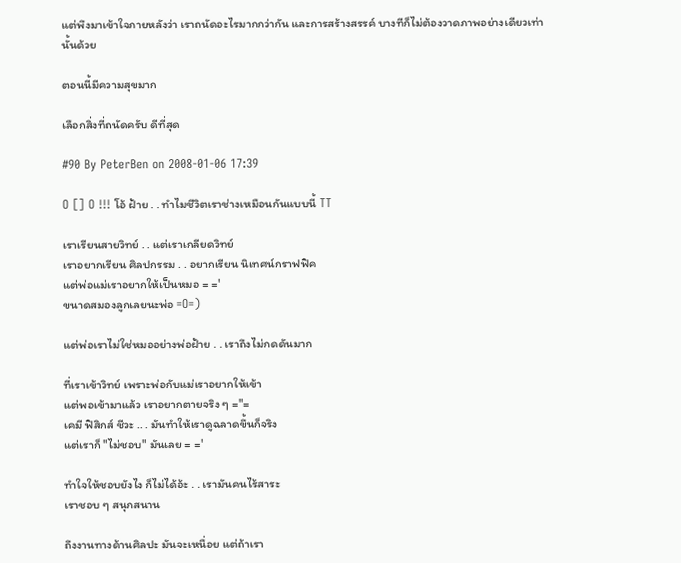แต่พึงมาเข้าใจภายหลังว่า เราถนัดอะไรมากกว่ากัน และการสร้างสรรค์ บางทีก็ไม่ต้องวาดภาพอย่างเดียวเท่านั้นด้วย

ตอนนี้มีความสุขมาก

เลือกสิ่งที่ถนัดครับ ดีที่สุด

#90 By PeterBen on 2008-01-06 17:39

O [] O !!! โอ้ ฝ้าย . . ทำไมชีวิตเราช่างเหมือนกันแบบนี้ TT

เราเรียนสายวิทย์ . . แต่เราเกลียดวิทย์
เราอยากเรียน ศิลปกรรม . . อยากเรียน นิเทศน์กราฟฟิค
แต่พ่อแม่เราอยากให้เป็นหมอ = ='
ขนาดสมองลูกเลยนะพ่อ =O=)

แต่พ่อเราไม่ใช่หมออย่างพ่อฝ้าย . . เราถึงไม่กดดันมาก

ที่เราเข้าวิทย์ เพราะพ่อกับแม่เราอยากให้เข้า
แต่พอเข้ามาแล้ว เราอยากตายจริง ๆ ="=
เคมี ฟิสิกส์ ชีวะ .. . มันทำให้เราดูฉลาดขึ้นก็จริง
แต่เราก็ "ไม่ชอบ" มันเลย = ='

ทำใจให้ชอบยังไง ก็ไม่ได้อ้ะ . . เรามันคนไร้สาระ
เราชอบ ๆ สนุกสนาน

ถึงงานทางด้านศิลปะ มันจะเหนื่อย แต่ถ้าเรา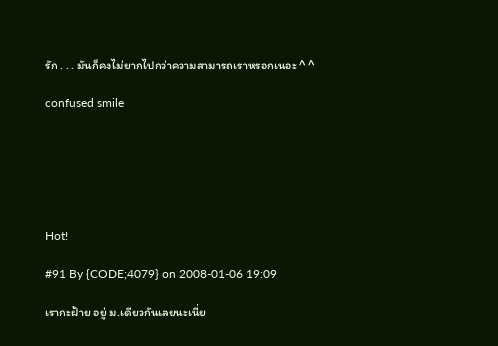รัก . . . มันก็คงไม่ยากไปกว่าความสามารถเราหรอกเนอะ ^ ^

confused smile






Hot!

#91 By {CODE;4079} on 2008-01-06 19:09

เรากะฝ้าย อยู่ ม.เดียวกันเลยนะเนี่ย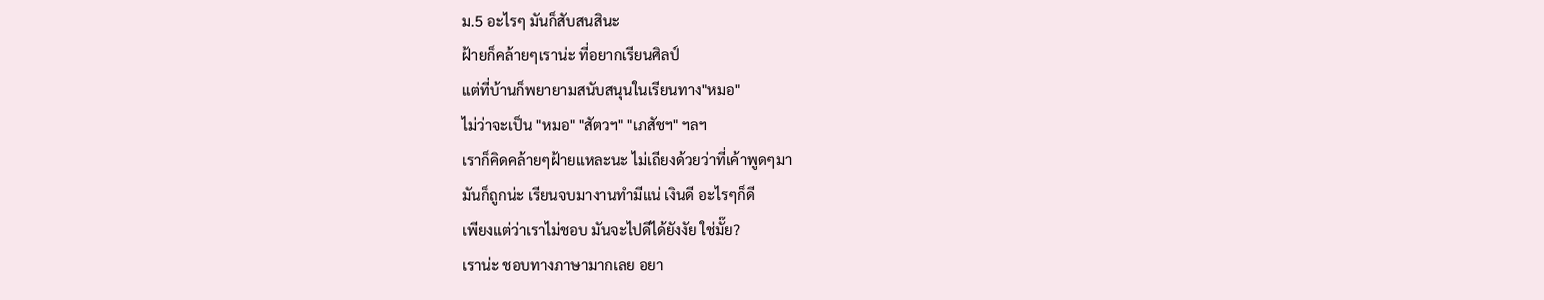ม.5 อะไรๆ มันก็สับสนสินะ
ฝ้ายก็คล้ายๆเราน่ะ ที่อยากเรียนศิลป์
แต่ที่บ้านก็พยายามสนับสนุนในเรียนทาง"หมอ"
ไม่ว่าจะเป็น "หมอ" "สัตวฯ" "เภสัชฯ" ฯลฯ
เราก็คิดคล้ายๆฝ้ายแหละนะ ไม่เถียงด้วยว่าที่เค้าพูดๆมา
มันก็ถูกน่ะ เรียนจบมางานทำมีแน่ เงินดี อะไรๆก็ดี
เพียงแต่ว่าเราไม่ชอบ มันจะไปดีได้ยังงัย ใช่มั๊ย?
เราน่ะ ชอบทางภาษามากเลย อยา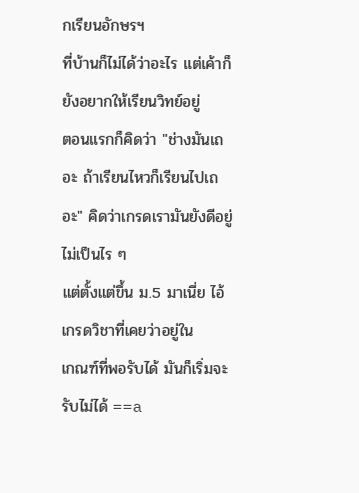กเรียนอักษรฯ
ที่บ้านก็ไม่ได้ว่าอะไร แต่เค้าก็ยังอยากให้เรียนวิทย์อยู่
ตอนแรกก็คิดว่า "ช่างมันเถอะ ถ้าเรียนไหวก็เรียนไปเถอะ" คิดว่าเกรดเรามันยังดีอยู่ ไม่เป็นไร ๆ
แต่ตั้งแต่ขึ้น ม.5 มาเนี่ย ไอ้เกรดวิชาที่เคยว่าอยู่ใน
เกณฑ์ที่พอรับได้ มันก็เริ่มจะรับไม่ได้ ==a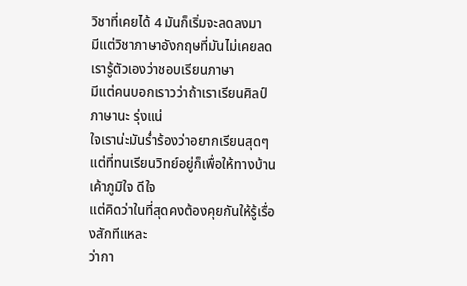วิชาที่เคยได้ 4 มันก็เริ่มจะลดลงมา
มีแต่วิชาภาษาอังกฤษที่มันไม่เคยลด เรารู้ตัวเองว่าชอบเรียนภาษา
มีแต่คนบอกเราวว่าถ้าเราเรียนศิลป์ภาษานะ รุ่งแน่
ใจเราน่ะมันร่ำร้องว่าอยากเรียนสุดๆ
แต่ที่ทนเรียนวิทย์อยู่ก็เพื่อให้ทางบ้านเค้าภูมิใจ ดีใจ
แต่คิดว่าในที่สุดคงต้องคุยกันให้รู้เรื่องสักทีแหละ
ว่ากา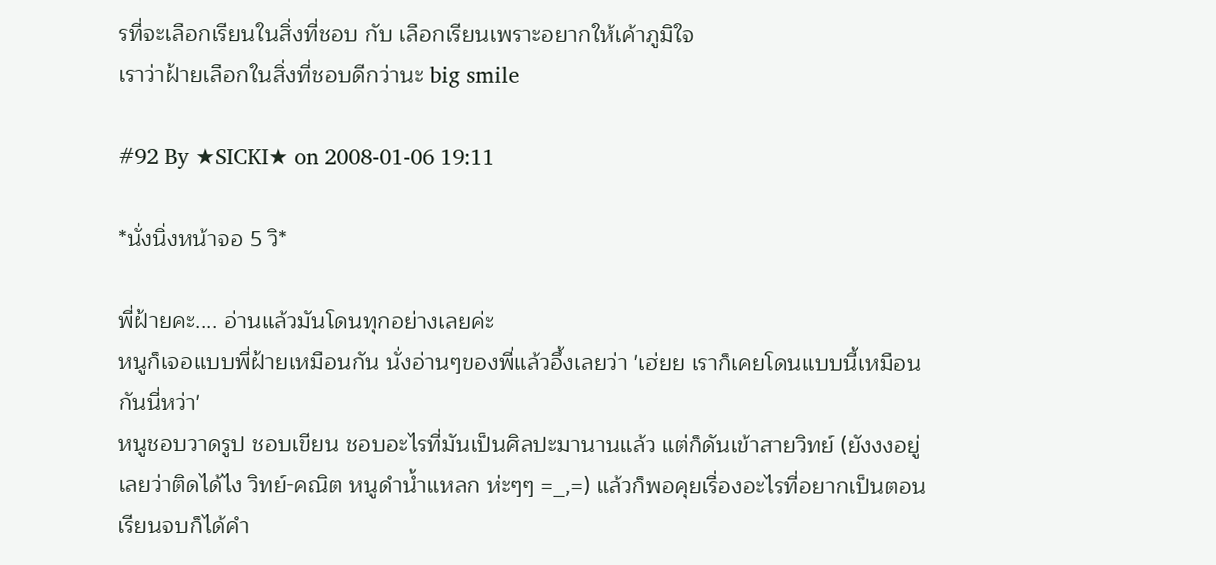รที่จะเลือกเรียนในสิ่งที่ชอบ กับ เลือกเรียนเพราะอยากให้เค้าภูมิใจ
เราว่าฝ้ายเลือกในสิ่งที่ชอบดีกว่านะ big smile

#92 By ★SICKI★ on 2008-01-06 19:11

*นั่งนิ่งหน้าจอ 5 วิ*

พี่ฝ้ายคะ.... อ่านแล้วมันโดนทุกอย่างเลยค่ะ
หนูก็เจอแบบพี่ฝ้ายเหมือนกัน นั่งอ่านๆของพี่แล้วอึ้งเลยว่า 'เฮ่ยย เราก็เคยโดนแบบนี้เหมือนกันนี่หว่า'
หนูชอบวาดรูป ชอบเขียน ชอบอะไรที่มันเป็นศิลปะมานานแล้ว แต่ก็ดันเข้าสายวิทย์ (ยังงงอยู่เลยว่าติดได้ไง วิทย์-คณิต หนูดำน้ำแหลก ห่ะๆๆ =_,=) แล้วก็พอคุยเรื่องอะไรที่อยากเป็นตอนเรียนจบก็ได้คำ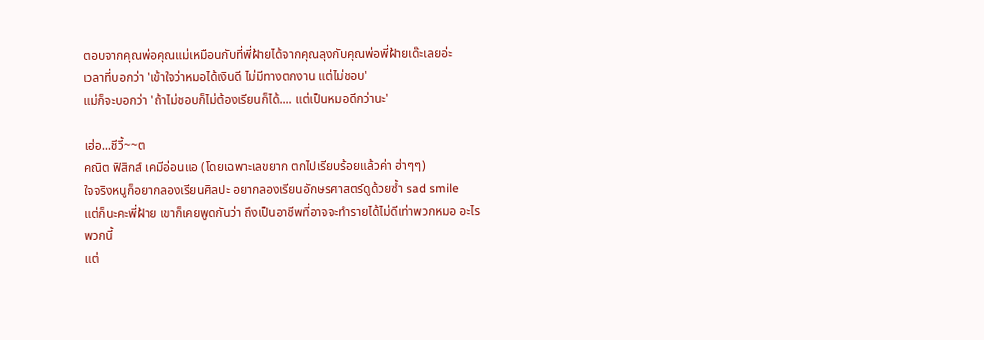ตอบจากคุณพ่อคุณแม่เหมือนกับที่พี่ฝ้ายได้จากคุณลุงกับคุณพ่อพี่ฝ้ายเด๊ะเลยอ่ะ
เวลาที่บอกว่า 'เข้าใจว่าหมอได้เงินดี ไม่มีทางตกงาน แต่ไม่ชอบ'
แม่ก็จะบอกว่า 'ถ้าไม่ชอบก็ไม่ต้องเรียนก็ได้.... แต่เป็นหมอดีกว่านะ'

เฮ่อ...ชีวี้~~ต
คณิต ฟิสิกส์ เคมีอ่อนแอ (โดยเฉพาะเลขยาก ตกไปเรียบร้อยแล้วค่า ฮ่าๆๆ)
ใจจริงหนูก็อยากลองเรียนศิลปะ อยากลองเรียนอักษรศาสตร์ดูด้วยซ้ำ sad smile
แต่ก็นะคะพี่ฝ้าย เขาก็เคยพูดกันว่า ถึงเป็นอาชีพที่อาจจะทำรายได้ไม่ดีเท่าพวกหมอ อะไรพวกนี้
แต่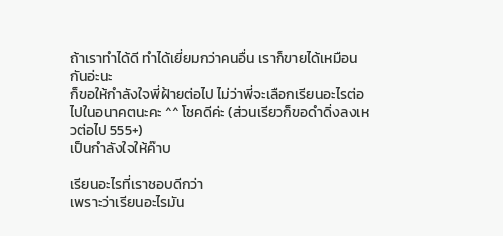ถ้าเราทำได้ดี ทำได้เยี่ยมกว่าคนอื่น เราก็ขายได้เหมือนกันอ่ะนะ
ก็ขอให้กำลังใจพี่ฝ้ายต่อไป ไม่ว่าพี่จะเลือกเรียนอะไรต่อไปในอนาคตนะคะ ^^ โชคดีค่ะ (ส่วนเรียวก็ขอดำดิ่งลงเหวต่อไป 555+)
เป็นกำลังใจให้ค๊าบ

เรียนอะไรที่เราชอบดีกว่า
เพราะว่าเรียนอะไรมัน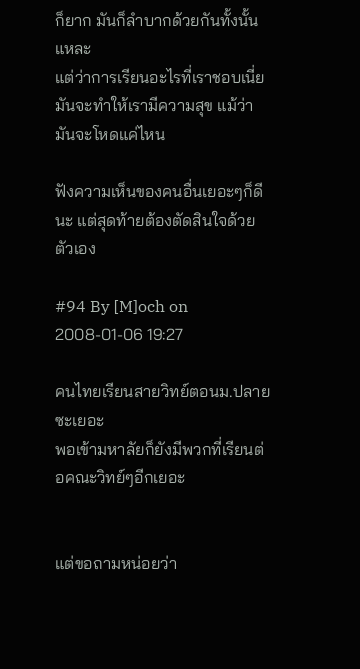ก็ยาก มันก็ลำบากด้วยกันทั้งนั้นแหละ
แต่ว่าการเรียนอะไรที่เราชอบเนี่ย มันจะทำให้เรามีความสุข แม้ว่ามันจะโหดแค่ไหน

ฟังความเห็นของคนอื่นเยอะๆก็ดีนะ แต่สุดท้ายต้องตัดสินใจด้วยตัวเอง

#94 By [M]och on 2008-01-06 19:27

คนไทยเรียนสายวิทย์ตอนม.ปลายซะเยอะ
พอเข้ามหาลัยก็ยังมีพวกที่เรียนต่อคณะวิทย์ๆอีกเยอะ


แต่ขอถามหน่อยว่า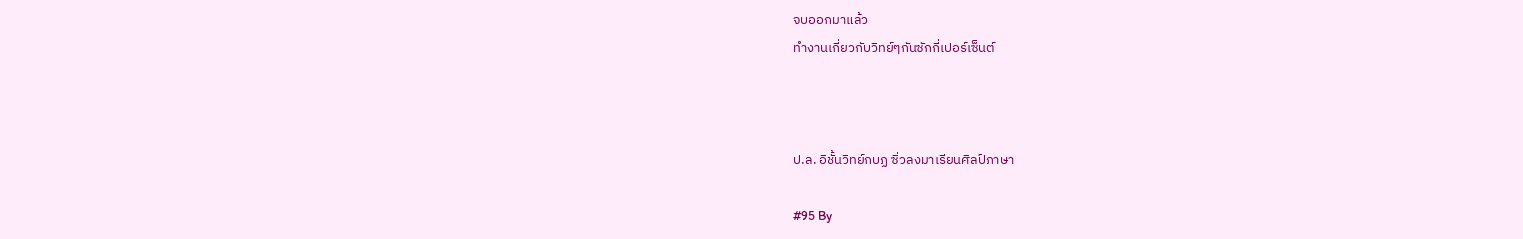จบออกมาแล้ว
ทำงานเกี่ยวกับวิทย์ๆกันซักกี่เปอร์เซ็นต์



ป.ล. อิชั้นวิทย์กบฏ ซิ่วลงมาเรียนศิลป์ภาษา

#95 By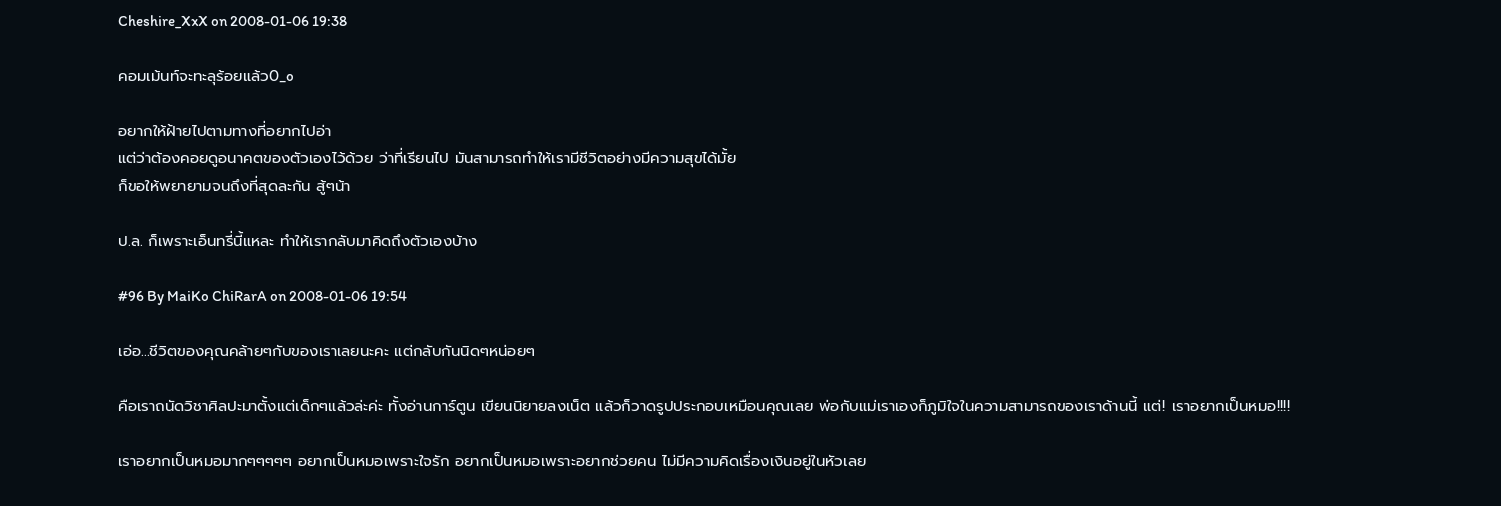Cheshire_XxX on 2008-01-06 19:38

คอมเม้นท์จะทะลุร้อยแล้ว0_o

อยากให้ฝ้ายไปตามทางที่อยากไปอ่า
แต่ว่าต้องคอยดูอนาคตของตัวเองไว้ด้วย ว่าที่เรียนไป มันสามารถทำให้เรามีชีวิตอย่างมีความสุขได้มั้ย
ก็ขอให้พยายามจนถึงที่สุดละกัน สู้ๆน้า

ป.ล. ก็เพราะเอ็นทรี่นี้แหละ ทำให้เรากลับมาคิดถึงตัวเองบ้าง

#96 By MaiKo ChiRarA on 2008-01-06 19:54

เอ่อ...ชีวิตของคุณคล้ายๆกับของเราเลยนะคะ แต่กลับกันนิดๆหน่อยๆ

คือเราถนัดวิชาศิลปะมาตั้งแต่เด็กๆแล้วล่ะค่ะ ทั้งอ่านการ์ตูน เขียนนิยายลงเน็ต แล้วก็วาดรูปประกอบเหมือนคุณเลย พ่อกับแม่เราเองก็ภูมิใจในความสามารถของเราด้านนี้ แต่! เราอยากเป็นหมอ!!!!

เราอยากเป็นหมอมากๆๆๆๆๆ อยากเป็นหมอเพราะใจรัก อยากเป็นหมอเพราะอยากช่วยคน ไม่มีความคิดเรื่องเงินอยู่ในหัวเลย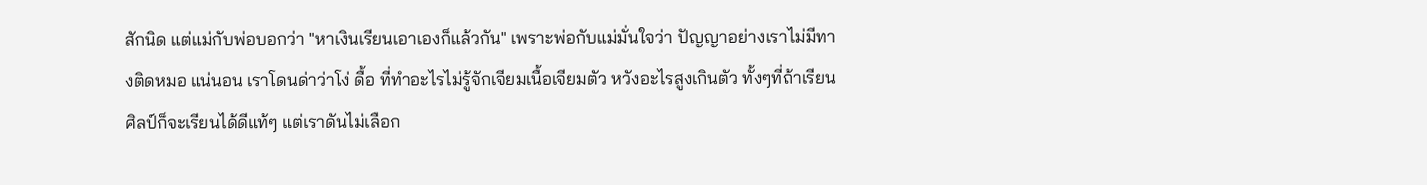สักนิด แต่แม่กับพ่อบอกว่า "หาเงินเรียนเอาเองก็แล้วกัน" เพราะพ่อกับแม่มั่นใจว่า ปัญญาอย่างเราไม่มีทางติดหมอ แน่นอน เราโดนด่าว่าโง่ ดื้อ ที่ทำอะไรไม่รู้จักเจียมเนื้อเจียมตัว หวังอะไรสูงเกินตัว ทั้งๆที่ถ้าเรียนศิลป์ก็จะเรียนได้ดีแท้ๆ แต่เราดันไม่เลือก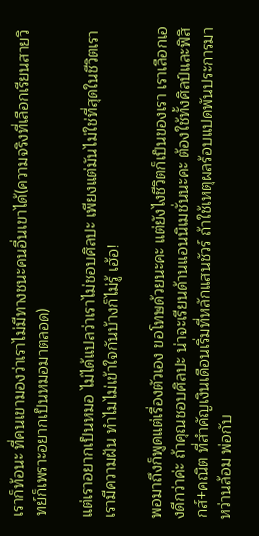เราก็ท้อนะ ที่คนเขามองว่าเราไม่มีทางชนะคนอื่นเขาได้(ความจริงที่เลือกเรียนสายวิทย์ก็เพราะอยากเป็นหมอมาตลอด)

แต่เราอยากเป็นหมอ ไม่ได้แปลว่าเราไม่ชอบศิลปะ เพียงแต่มันไม่ใช่ที่สุดในชีวิตเรา เรามีความฝัน ทำไมไม่เข้าใจกันบ้างก็ไม่รู้ เฮ้อ!

พอมาถึงก็พูดแต่เรื่องตัวเอง ขอโทษด้วยนะคะ แต่ยังไงชีวิตก็เป็นของเรา เราเลือกเองดีกว่าค่ะ ถ้าคุณชอบศิลปะ น่าจะเรียนด้านแอนนิเมชั่นนะคะ ต้องใช้ทั้งศิลป์และฟิสิกส์+คณิต ที่สำคัญเงินเดือนเริ่มที่หลักแสนชัวร์ ถ้าใช้เหตุผลร้อบแปดพันประการมาหว่านล้อม พ่อกับ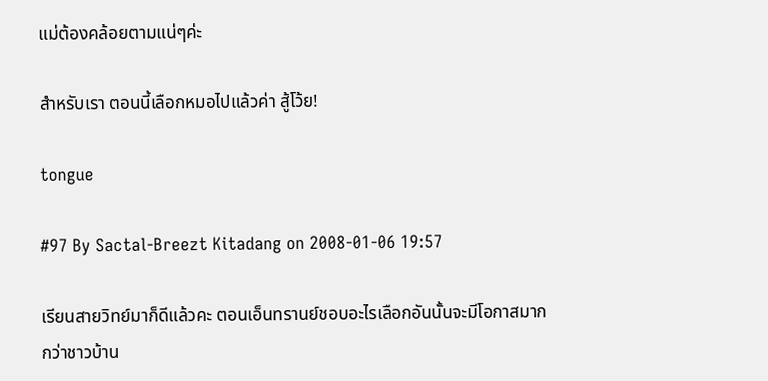แม่ต้องคล้อยตามแน่ๆค่ะ

สำหรับเรา ตอนนี้เลือกหมอไปแล้วค่า สู้โว้ย!

tongue

#97 By Sactal-Breezt Kitadang on 2008-01-06 19:57

เรียนสายวิทย์มาก็ดีแล้วคะ ตอนเอ็นทรานย์ชอบอะไรเลือกอันนั้นจะมีโอกาสมากกว่าชาวบ้าน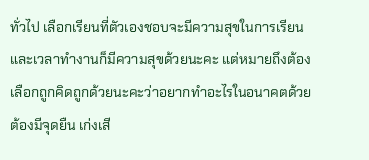ทั่วไป เลือกเรียนที่ตัวเองชอบจะมีความสุขในการเรียน และเวลาทำงานก็มีความสุขด้วยนะคะ แต่หมายถึงต้องเลือกถูกคิดถูกด้วยนะคะว่าอยากทำอะไรในอนาคตด้วยต้องมีจุดยืน เก่งเสี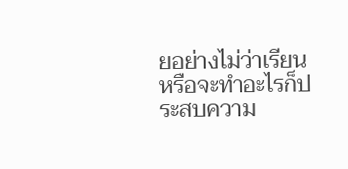ยอย่างไม่ว่าเรียนหรือจะทำอะไรก็ประสบความ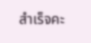สำเร็จคะ